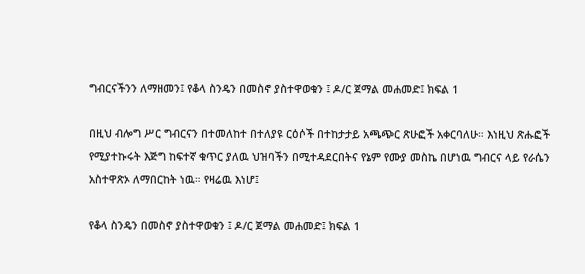ግብርናችንን ለማዘመን፤ የቆላ ስንዴን በመስኖ ያስተዋወቁን ፤ ዶ/ር ጀማል መሐመድ፤ ክፍል 1

በዚህ ብሎግ ሥር ግብርናን በተመለከተ በተለያዩ ርዕሶች በተከታታይ አጫጭር ጽሁፎች አቀርባለሁ። እነዚህ ጽሑፎች የሚያተኩሩት እጅግ ከፍተኛ ቁጥር ያለዉ ህዝባችን በሚተዳደርበትና የኔም የሙያ መስኬ በሆነዉ ግብርና ላይ የራሴን አስተዋጽኦ ለማበርከት ነዉ። የዛሬዉ እነሆ፤

የቆላ ስንዴን በመስኖ ያስተዋወቁን ፤ ዶ/ር ጀማል መሐመድ፤ ክፍል 1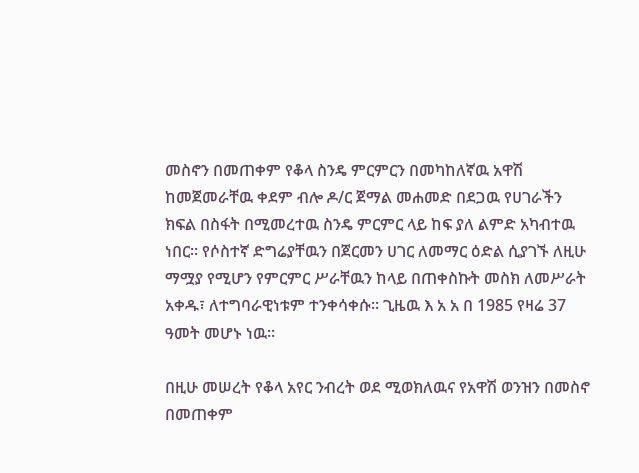መስኖን በመጠቀም የቆላ ስንዴ ምርምርን በመካከለኛዉ አዋሽ ከመጀመራቸዉ ቀደም ብሎ ዶ/ር ጀማል መሐመድ በደጋዉ የሀገራችን ክፍል በስፋት በሚመረተዉ ስንዴ ምርምር ላይ ከፍ ያለ ልምድ አካብተዉ ነበር። የሶስተኛ ድግሬያቸዉን በጀርመን ሀገር ለመማር ዕድል ሲያገኙ ለዚሁ ማሟያ የሚሆን የምርምር ሥራቸዉን ከላይ በጠቀስኩት መስክ ለመሥራት አቀዱ፣ ለተግባራዊነቱም ተንቀሳቀሱ። ጊዜዉ እ አ አ በ 1985 የዛሬ 37 ዓመት መሆኑ ነዉ።

በዚሁ መሠረት የቆላ አየር ንብረት ወደ ሚወክለዉና የአዋሽ ወንዝን በመስኖ በመጠቀም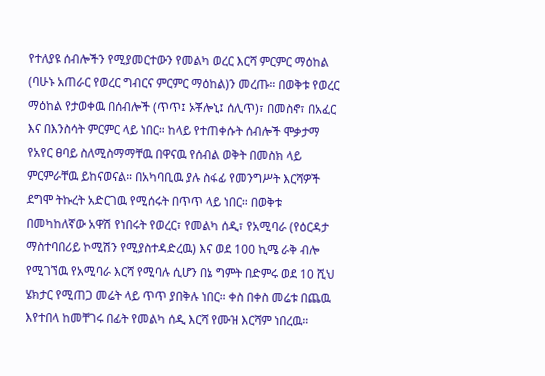የተለያዩ ሰብሎችን የሚያመርተውን የመልካ ወረር እርሻ ምርምር ማዕከል (ባሁኑ አጠራር የወረር ግብርና ምርምር ማዕከል)ን መረጡ። በወቅቱ የወረር ማዕከል የታወቀዉ በሰብሎች (ጥጥ፤ ኦቾሎኒ፤ ሰሊጥ)፣ በመስኖ፣ በአፈር እና በእንስሳት ምርምር ላይ ነበር። ከላይ የተጠቀሱት ሰብሎች ሞቃታማ የአየር ፀባይ ስለሚስማማቸዉ በዋናዉ የሰብል ወቅት በመስክ ላይ ምርምራቸዉ ይከናወናል። በአካባቢዉ ያሉ ስፋፊ የመንግሥት እርሻዎች ደግሞ ትኩረት አድርገዉ የሚሰሩት በጥጥ ላይ ነበር። በወቅቱ በመካከለኛው አዋሽ የነበሩት የወረር፣ የመልካ ሰዲ፣ የአሚባራ (የዕርዳታ ማስተባበሪይ ኮሚሽን የሚያስተዳድረዉ) እና ወደ 100 ኪሜ ራቅ ብሎ የሚገኘዉ የአሚባራ እርሻ የሚባሉ ሲሆን በኔ ግምት በድምሩ ወደ 10 ሺህ ሄክታር የሚጠጋ መሬት ላይ ጥጥ ያበቅሉ ነበር። ቀስ በቀስ መሬቱ በጨዉ እየተበላ ከመቸገሩ በፊት የመልካ ሰዲ እርሻ የሙዝ እርሻም ነበረዉ።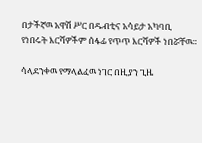በታችኛዉ አዋሽ ሥር በዱብቲና አሳይታ አካባቢ የነበሩት እርሻዎችም ሰፋፊ የጥጥ እርሻዎች ነበሯቸዉ።

ሳላደንቀዉ የማላልፈዉ ነገር በዚያን ጊዜ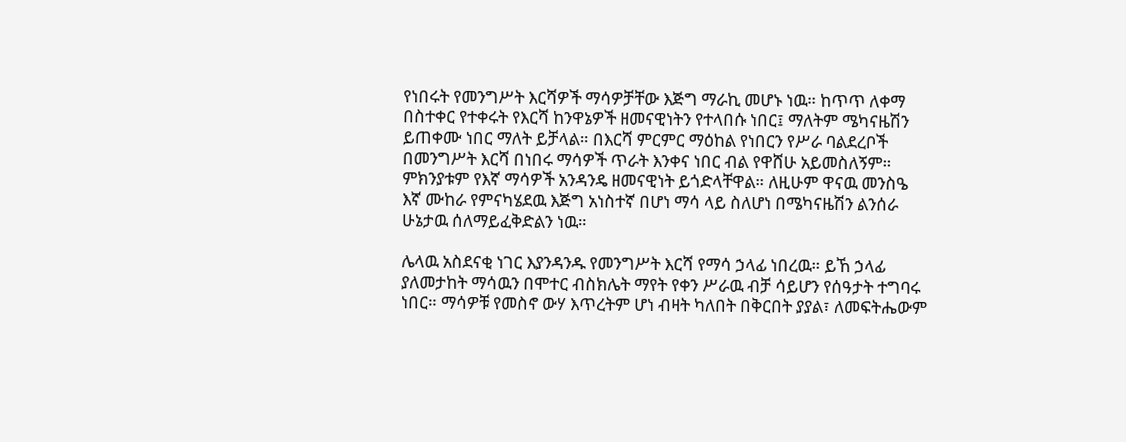የነበሩት የመንግሥት እርሻዎች ማሳዎቻቸው እጅግ ማራኪ መሆኑ ነዉ። ከጥጥ ለቀማ በስተቀር የተቀሩት የእርሻ ከንዋኔዎች ዘመናዊነትን የተላበሱ ነበር፤ ማለትም ሜካናዜሽን ይጠቀሙ ነበር ማለት ይቻላል። በእርሻ ምርምር ማዕከል የነበርን የሥራ ባልደረቦች በመንግሥት እርሻ በነበሩ ማሳዎች ጥራት እንቀና ነበር ብል የዋሸሁ አይመስለኝም። ምክንያቱም የእኛ ማሳዎች አንዳንዴ ዘመናዊነት ይጎድላቸዋል። ለዚሁም ዋናዉ መንስዔ እኛ ሙከራ የምናካሄደዉ እጅግ አነስተኛ በሆነ ማሳ ላይ ስለሆነ በሜካናዜሽን ልንሰራ ሁኔታዉ ሰለማይፈቅድልን ነዉ።

ሌላዉ አስደናቂ ነገር እያንዳንዱ የመንግሥት እርሻ የማሳ ኃላፊ ነበረዉ። ይኸ ኃላፊ ያለመታከት ማሳዉን በሞተር ብስክሌት ማየት የቀን ሥራዉ ብቻ ሳይሆን የሰዓታት ተግባሩ ነበር። ማሳዎቹ የመስኖ ውሃ እጥረትም ሆነ ብዛት ካለበት በቅርበት ያያል፣ ለመፍትሔውም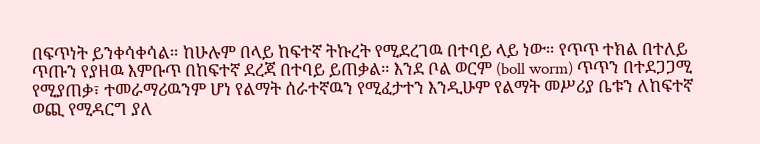በፍጥነት ይንቀሳቀሳል። ከሁሉም በላይ ከፍተኛ ትኩረት የሚደረገዉ በተባይ ላይ ነው። የጥጥ ተክል በተለይ ጥጡን የያዘዉ እምቡጥ በከፍተኛ ደረጃ በተባይ ይጠቃል። እንደ ቦል ወርም (boll worm) ጥጥን በተደጋጋሚ የሚያጠቃ፣ ተመራማሪዉንም ሆነ የልማት ሰራተኛዉን የሚፈታተን እንዲሁም የልማት መሥሪያ ቤቱን ለከፍተኛ ወጪ የሚዳርግ ያለ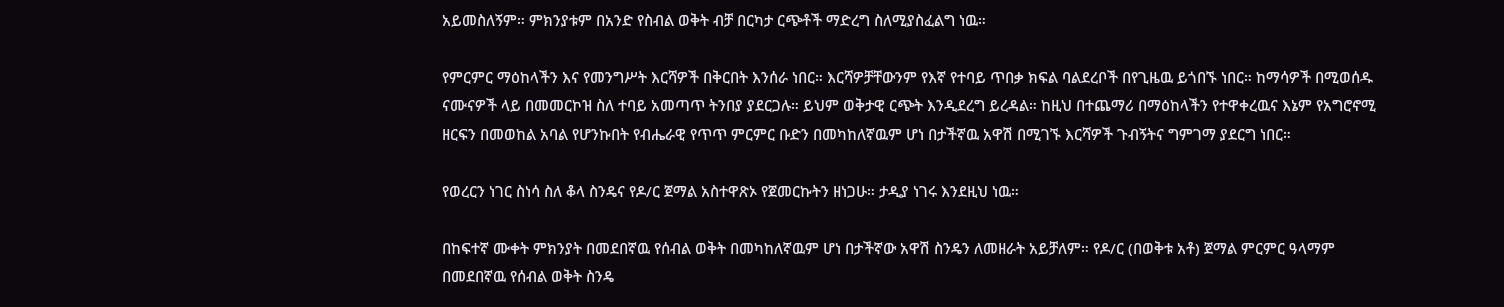አይመስለኝም። ምክንያቱም በአንድ የስብል ወቅት ብቻ በርካታ ርጭቶች ማድረግ ስለሚያስፈልግ ነዉ።

የምርምር ማዕከላችን እና የመንግሥት እርሻዎች በቅርበት እንሰራ ነበር። እርሻዎቻቸውንም የእኛ የተባይ ጥበቃ ክፍል ባልደረቦች በየጊዜዉ ይጎበኙ ነበር። ከማሳዎች በሚወሰዱ ናሙናዎች ላይ በመመርኮዝ ስለ ተባይ አመጣጥ ትንበያ ያደርጋሉ። ይህም ወቅታዊ ርጭት እንዲደረግ ይረዳል። ከዚህ በተጨማሪ በማዕከላችን የተዋቀረዉና እኔም የአግሮኖሚ ዘርፍን በመወከል አባል የሆንኩበት የብሔራዊ የጥጥ ምርምር ቡድን በመካከለኛዉም ሆነ በታችኛዉ አዋሽ በሚገኙ እርሻዎች ጉብኝትና ግምገማ ያደርግ ነበር።

የወረርን ነገር ስነሳ ስለ ቆላ ስንዴና የዶ/ር ጀማል አስተዋጽኦ የጀመርኩትን ዘነጋሁ። ታዲያ ነገሩ እንደዚህ ነዉ።

በከፍተኛ ሙቀት ምክንያት በመደበኛዉ የሰብል ወቅት በመካከለኛዉም ሆነ በታችኛው አዋሽ ስንዴን ለመዘራት አይቻለም። የዶ/ር (በወቅቱ አቶ) ጀማል ምርምር ዓላማም በመደበኛዉ የሰብል ወቅት ስንዴ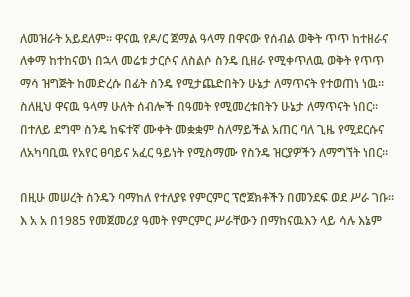ለመዝራት አይደለም። ዋናዉ የዶ/ር ጀማል ዓላማ በዋናው የሰብል ወቅት ጥጥ ከተዘራና ለቀማ ከተከናወነ በኋላ መሬቱ ታርሶና ለስልሶ ስንዴ ቢዘራ የሚቀጥለዉ ወቅት የጥጥ ማሳ ዝግጅት ከመድረሱ በፊት ስንዴ የሚታጨድበትን ሁኔታ ለማጥናት የተወጠነ ነዉ። ስለዚህ ዋናዉ ዓላማ ሁለት ሰብሎች በዓመት የሚመረቱበትን ሁኔታ ለማጥናት ነበር። በተለይ ደግሞ ስንዴ ከፍተኛ ሙቀት መቋቋም ስለማይችል አጠር ባለ ጊዜ የሚደርሱና ለአካባቢዉ የአየር ፀባይና አፈር ዓይነት የሚስማሙ የስንዴ ዝርያዎችን ለማግኘት ነበር።

በዚሁ መሠረት ስንዴን ባማከለ የተለያዩ የምርምር ፕሮጀክቶችን በመንደፍ ወደ ሥራ ገቡ። እ አ አ በ1985 የመጀመሪያ ዓመት የምርምር ሥራቸውን በማከናዉእን ላይ ሳሉ እኔም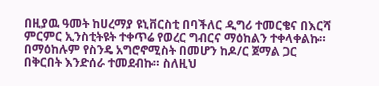በዚያዉ ዓመት ከሀረማያ ዩኒቨርስቲ በባችለር ዲግሪ ተመርቄና በእርሻ ምርምር ኢንስቲትዩት ተቀጥሬ የወረር ግብርና ማዕከልን ተቀላቀልኩ። በማዕከሉም የስንዴ አግሮኖሚስት በመሆን ከዶ/ር ጀማል ጋር በቅርበት እንድሰራ ተመደብኩ። ስለዚህ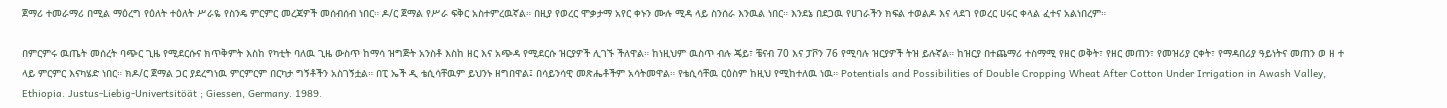ጀማሪ ተመራማሪ በሚል ማዕረግ የዕለት ተዕለት ሥራዬ የስንዴ ምርምር መረጃዎች መሰብሰብ ነበር። ዶ/ር ጀማል የሥራ ፍቅር አስተምረዉኛል። በዚያ የወረር ሞቃታማ አየር ቀኑን ሙሉ ሚዳ ላይ ስንሰራ እንዉል ነበር። እንደኔ በደጋዉ የሀገራችን ክፍል ተወልዶ እና ላደገ የወረር ሀሩር ቀላል ፈተና አልነበረም።

በምርምሩ ዉጤት መሰረት ባጭር ጊዜ የሚደርሱና ክጥቅምት እስከ የካቲት ባለዉ ጊዜ ውስጥ ከማሳ ዝግጅት አንስቶ እስከ ዘር እና አጭዳ የሚደርሱ ዝርያዎች ሊገኙ ችለዋል። ከነዚህም ዉስጥ ብሉ ጄይ፣ ቼናብ 70 እና ፓቮን 76 የሚባሉ ዝርያዎች ትዝ ይሉኛል። ከዝርያ በተጨማሪ ተስማሚ የዘር ወቅት፣ የዘር መጠን፣ የመዝሪያ ርቀት፣ የማዳበሪያ ዓይነትና መጠን ወ ዘ ተ ላይ ምርምር እናካሄድ ነበር። ክዶ/ር ጀማል ጋር ያደረግነዉ ምርምርም በርካታ ግኝቶችን አስገኝቷል። በፒ ኤች ዲ ቴሲሳቸዉም ይህንኑ ዘግበዋል፤ በሳይንሳዊ መጽሔቶችም አሳትመዋል። የቴሲሳቸዉ ርዕስም ከዚህ የሚከተለዉ ነዉ። Potentials and Possibilities of Double Cropping Wheat After Cotton Under Irrigation in Awash Valley, Ethiopia. Justus-Liebig-Univertsitöät ; Giessen, Germany. 1989.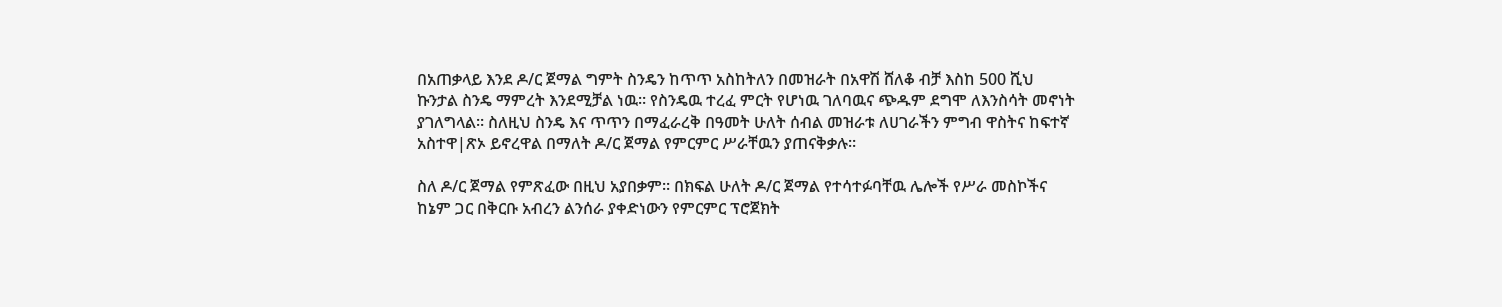በአጠቃላይ እንደ ዶ/ር ጀማል ግምት ስንዴን ከጥጥ አስከትለን በመዝራት በአዋሽ ሸለቆ ብቻ እስከ 500 ሺህ ኩንታል ስንዴ ማምረት እንደሚቻል ነዉ። የስንዴዉ ተረፈ ምርት የሆነዉ ገለባዉና ጭዱም ደግሞ ለእንስሳት መኖነት ያገለግላል። ስለዚህ ስንዴ እና ጥጥን በማፈራረቅ በዓመት ሁለት ሰብል መዝራቱ ለሀገራችን ምግብ ዋስትና ከፍተኛ አስተዋ|ጽኦ ይኖረዋል በማለት ዶ/ር ጀማል የምርምር ሥራቸዉን ያጠናቅቃሉ።

ስለ ዶ/ር ጀማል የምጽፈው በዚህ አያበቃም። በክፍል ሁለት ዶ/ር ጀማል የተሳተፉባቸዉ ሌሎች የሥራ መስኮችና ከኔም ጋር በቅርቡ አብረን ልንሰራ ያቀድነውን የምርምር ፕሮጀክት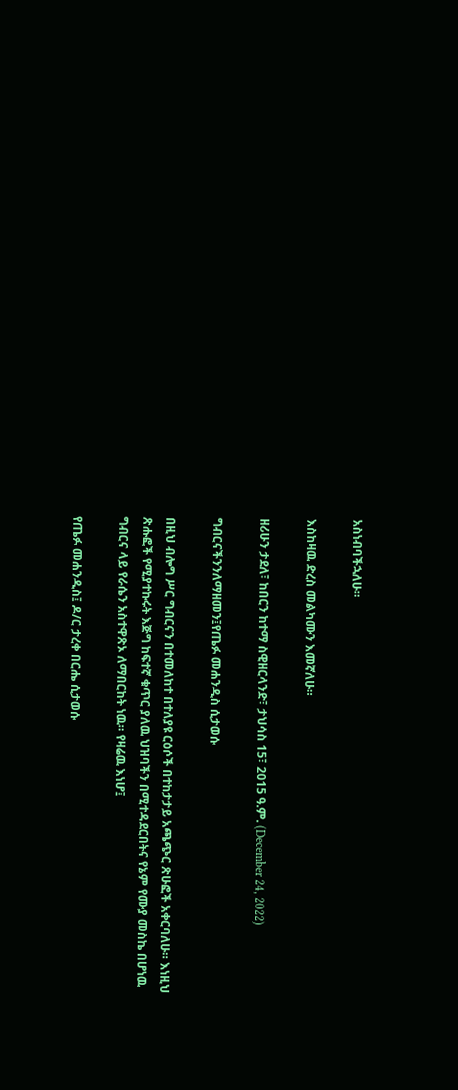አስነብባችኋለሁ።

እስከዛዉ ድረስ መልካሙን እመኛለሁ።

ዘሪሁን ታደለ፣ ከበርን ከተማ ስዊዘርላንድ፣ ታህሳስ 15፣ 2015 ዓ.ም. (December 24, 2022)

ግብርናችንንለማዘመን፤የጤፉ መሐንዲስ ሲታወሱ

በዚህ ብሎግ ሥር ግብርናን በተመለከተ በተለያዩ ርዕሶች በተከታታይ አጫጭር ጽሁፎች አቀርባለሁ። እነዚህ ጽሑፎች የሚያተኩሩት እጅግ ከፍተኛ ቁጥር ያለዉ ህዝባችን በሚተዳደርበትና የኔም የሙያ መስኬ በሆነዉ ግብርና ላይ የራሴን አስተዋጽኦ ለማበርከት ነዉ። የዛሬዉ እነሆ፤

የጤፉ መሐንዲስ፤ ዶ/ር ታረቀ በርሔ ሲታወሱ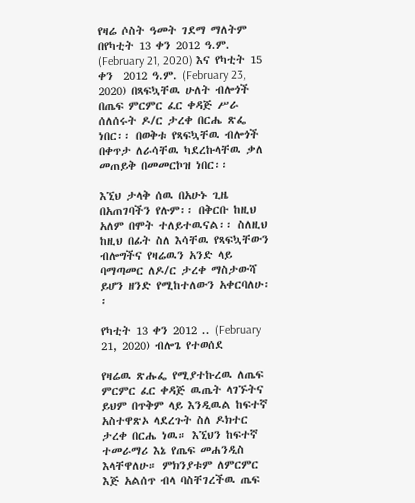የዛሬ ሶስት ዓመት ገደማ ማለትም በየካቲት 13 ቀን 2012 ዓ.ም. (February 21, 2020) እና የካቲት 15 ቀን  2012 ዓ.ም. (February 23, 2020) በጻፍኳቸዉ ሁለት ብሎጎች በጤፍ ምርምር ፈር ቀዳጅ ሥራ ሰለሰሩት ዶ/ር ታረቀ በርሔ ጽፌ ነበር፡፡ በወቅቱ የጻፍኳቸዉ ብሎጎች በቀጥታ ለራሳቸዉ ካደረኩላቸዉ ቃለ መጠይቅ በመመርኮዝ ነበር፡፡

እኚህ ታላቅ ሰዉ በአሁኑ ጊዜ በአጠገባችን የሉም፡፡ በቅርቡ ከዚህ አለም በሞት ተለይተዉናል፡፡ ስለዚህ ከዚህ በፊት ስለ እሳቸዉ የጻፍኳቸውን ብሎግችና የዛሬዉን አንድ ላይ ባማጣመር ለዶ/ር ታረቀ ማስታውሻ ይሆን ዘንድ የሚከተለውን አቀርባለሁ፡፡

የካቲት 13 ቀን 2012 .. (February 21, 2020) ብሎጌ የተወሰደ

የዛሬዉ ጽሑፌ የሚያተኩረዉ ለጤፍ ምርምር ፈር ቀዳጅ ዉጤት ላገኙትና ይህም በጥቅም ላይ እንዲዉል ከፍተኛ አስተዋጽኦ ላደረጉት ስለ ዶክተር ታረቀ በርሔ ነዉ። እኚህን ከፍተኛ ተመራማሪ እኔ የጤፍ መሐንዲስ እላቸዋለሁ። ምክንያቱም ለምርምር እጅ አልሰጥ ብላ ባስቸገረችዉ ጤፍ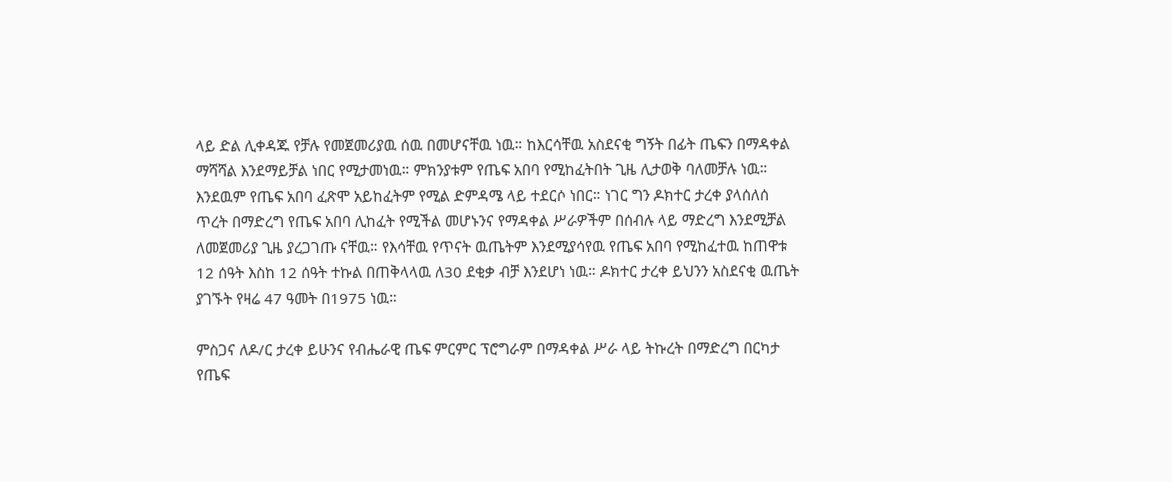ላይ ድል ሊቀዳጁ የቻሉ የመጀመሪያዉ ሰዉ በመሆናቸዉ ነዉ። ከእርሳቸዉ አስደናቂ ግኝት በፊት ጤፍን በማዳቀል ማሻሻል እንደማይቻል ነበር የሚታመነዉ። ምክንያቱም የጤፍ አበባ የሚከፈትበት ጊዜ ሊታወቅ ባለመቻሉ ነዉ። እንደዉም የጤፍ አበባ ፈጽሞ አይከፈትም የሚል ድምዳሜ ላይ ተደርሶ ነበር። ነገር ግን ዶክተር ታረቀ ያላሰለሰ ጥረት በማድረግ የጤፍ አበባ ሊከፈት የሚችል መሆኑንና የማዳቀል ሥራዎችም በሰብሉ ላይ ማድረግ እንደሚቻል ለመጀመሪያ ጊዜ ያረጋገጡ ናቸዉ። የእሳቸዉ የጥናት ዉጤትም እንደሚያሳየዉ የጤፍ አበባ የሚከፈተዉ ከጠዋቱ 12 ሰዓት እስከ 12 ሰዓት ተኩል በጠቅላላዉ ለ30 ደቂቃ ብቻ እንደሆነ ነዉ። ዶክተር ታረቀ ይህንን አስደናቂ ዉጤት ያገኙት የዛሬ 47 ዓመት በ1975 ነዉ።

ምስጋና ለዶ/ር ታረቀ ይሁንና የብሔራዊ ጤፍ ምርምር ፕሮግራም በማዳቀል ሥራ ላይ ትኩረት በማድረግ በርካታ የጤፍ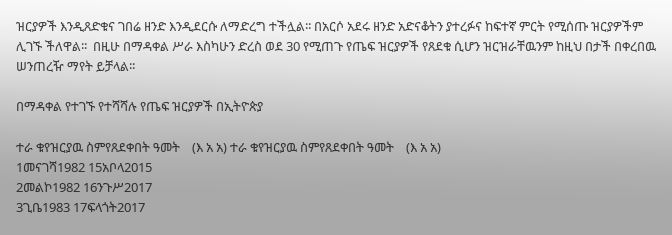ዝርያዎች እንዲጸድቁና ገበሬ ዘንድ እንዲደርሱ ለማድረግ ተችሏል፡፡ በአርሶ አደሩ ዘንድ አድናቆትን ያተረፉና ከፍተኛ ምርት የሚሰጡ ዝርያዎችም ሊገኙ ችለዋል፡፡  በዚሁ በማዳቀል ሥራ እስካሁን ድረስ ወደ 30 የሚጠጉ የጤፍ ዝርያዎች የጸደቁ ሲሆን ዝርዝራቸዉንም ከዚህ በታች በቀረበዉ ሠንጠረዥ ማየት ይቻላል፡፡

በማዳቀል የተገኙ የተሻሻሉ የጤፍ ዝርያዎች በኢትዮጵያ

ተራ ቁየዝርያዉ ስምየጸደቀበት ዓመት    (እ አ አ) ተራ ቁየዝርያዉ ስምየጸደቀበት ዓመት    (እ አ አ)
1መናገሻ1982 15አቦላ2015
2መልኮ1982 16ንጉሥ2017
3ጊቤ1983 17ፍላጎት2017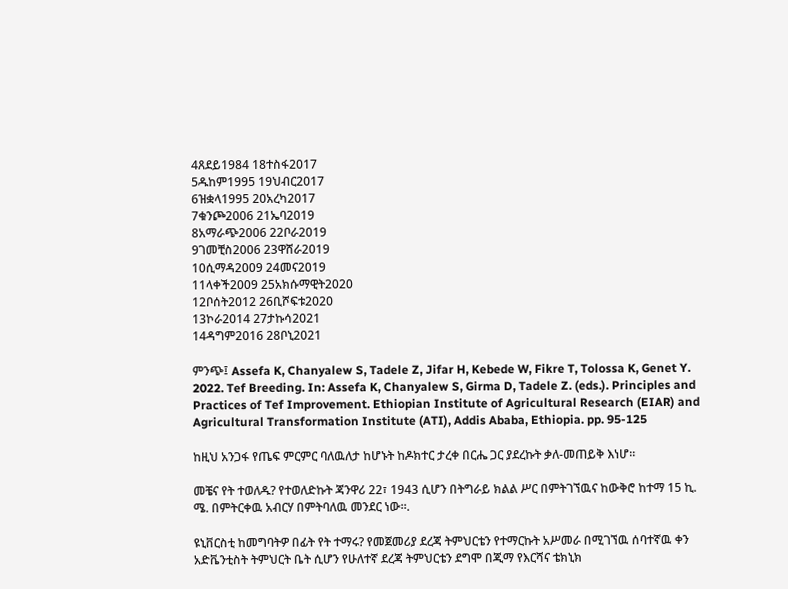4ጸደይ1984 18ተስፋ2017
5ዱከም1995 19ህብር2017
6ዝቋላ1995 20አረካ2017
7ቁንጮ2006 21ኤባ2019
8አማራጭ2006 22ቦራ2019
9ገመቺስ2006 23ዋሸራ2019
10ሲማዳ2009 24መና2019
11ላቀች2009 25አክሱማዊት2020
12ቦሰት2012 26ቢሾፍቱ2020
13ኮራ2014 27ታኩሳ2021
14ዳግም2016 28ቦኒ2021

ምንጭ፤ Assefa K, Chanyalew S, Tadele Z, Jifar H, Kebede W, Fikre T, Tolossa K, Genet Y. 2022. Tef Breeding. In: Assefa K, Chanyalew S, Girma D, Tadele Z. (eds.). Principles and Practices of Tef Improvement. Ethiopian Institute of Agricultural Research (EIAR) and Agricultural Transformation Institute (ATI), Addis Ababa, Ethiopia. pp. 95-125

ከዚህ አንጋፋ የጤፍ ምርምር ባለዉለታ ከሆኑት ከዶክተር ታረቀ በርሔ ጋር ያደረኩት ቃለ-መጠይቅ እነሆ።

መቼና የት ተወለዱ? የተወለድኩት ጃንዋሪ 22፣ 1943 ሲሆን በትግራይ ክልል ሥር በምትገኘዉና ከውቅሮ ከተማ 15 ኪ. ሜ. በምትርቀዉ አብርሃ በምትባለዉ መንደር ነው።.

ዩኒቨርስቲ ከመግባትዎ በፊት የት ተማሩ? የመጀመሪያ ደረጃ ትምህርቴን የተማርኩት አሥመራ በሚገኘዉ ሰባተኛዉ ቀን አድቬንቲስት ትምህርት ቤት ሲሆን የሁለተኛ ደረጃ ትምህርቴን ደግሞ በጂማ የእርሻና ቴክኒክ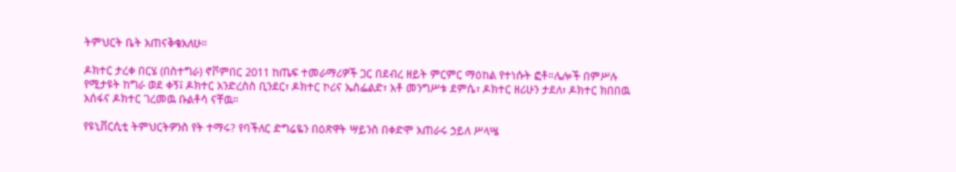ትምህርት ቤት አጠናቅቄአለሁ።

ዶክተር ታረቀ በርሄ (በስተግራ) ኖቮምበር 2011 ከጤፍ ተመራማሪዎች ጋር በደብረ ዘይት ምርምር ማዕከል የተነሱት ፎቶ።ሌሎች በምሥሉ የሚታዩት ከግራ ወደ ቀኝ፤ ዶክተር አንድረስስ ቢንደር፣ ዶክተር ኮሪና ኤስፌልድ፣ አቶ መንግሥቱ ደምሴ፣ ዶክተር ዘሪሁን ታደለ፣ ዶክተር ክበበዉ አሰፋና ዶክተር ገረመዉ ቡልቶሳ ናቸዉ።

የዩኒቨርሲቲ ትምህርትዎንስ የት ተማሩ? የባችለር ድግሬዬን በዕጽዋት ሣይንስ በቀድሞ አጠራሩ ኃይለ ሥላሤ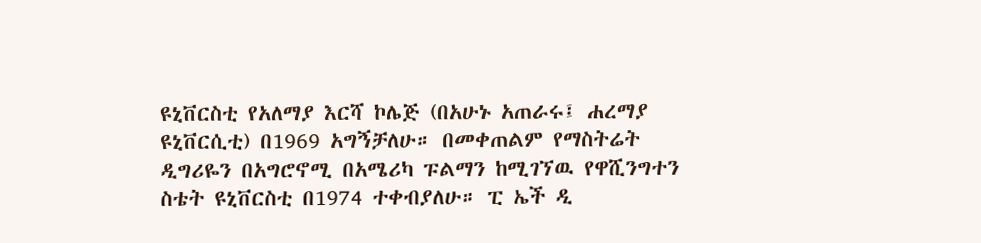ዩኒቨርስቲ የአለማያ እርሻ ኮሌጅ (በአሁኑ አጠራሩ፤ ሐረማያ ዩኒቨርሲቲ) በ1969 አግኝቻለሁ። በመቀጠልም የማስትሬት ዲግሪዬን በአግሮኖሚ በአሜሪካ ፑልማን ከሚገኘዉ የዋሺንግተን ስቴት ዩኒቨርስቲ በ1974 ተቀብያለሁ። ፒ ኤች ዲ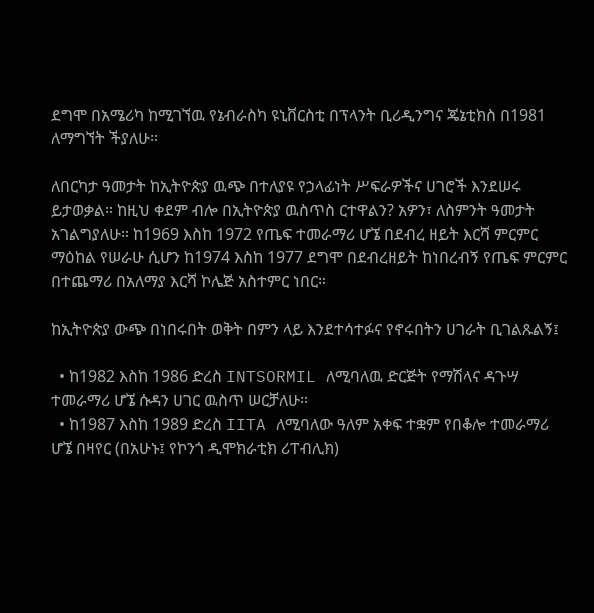ደግሞ በአሜሪካ ከሚገኘዉ የኔብራስካ ዩኒቨርስቲ በፕላንት ቢሪዲንግና ጄኔቲክስ በ1981 ለማግኘት ችያለሁ።

ለበርካታ ዓመታት ከኢትዮጵያ ዉጭ በተለያዩ የኃላፊነት ሥፍራዎችና ሀገሮች እንደሠሩ ይታወቃል። ከዚህ ቀደም ብሎ በኢትዮጵያ ዉስጥስ ርተዋልን? አዎን፣ ለስምንት ዓመታት አገልግያለሁ። ከ1969 እስከ 1972 የጤፍ ተመራማሪ ሆኜ በደብረ ዘይት እርሻ ምርምር ማዕከል የሠራሁ ሲሆን ከ1974 እስከ 1977 ደግሞ በደብረዘይት ከነበረብኝ የጤፍ ምርምር በተጨማሪ በአለማያ እርሻ ኮሌጅ አስተምር ነበር።

ከኢትዮጵያ ውጭ በነበሩበት ወቅት በምን ላይ እንደተሳተፉና የኖሩበትን ሀገራት ቢገልጹልኝ፤

  • ከ1982 እስከ 1986 ድረስ INTSORMIL ለሚባለዉ ድርጅት የማሽላና ዳጉሣ ተመራማሪ ሆኜ ሱዳን ሀገር ዉስጥ ሠርቻለሁ።
  • ከ1987 እስከ 1989 ድረስ IITA ለሚባለው ዓለም አቀፍ ተቋም የበቆሎ ተመራማሪ ሆኜ በዛየር (በአሁኑ፤ የኮንጎ ዲሞክራቲክ ሪፐብሊክ)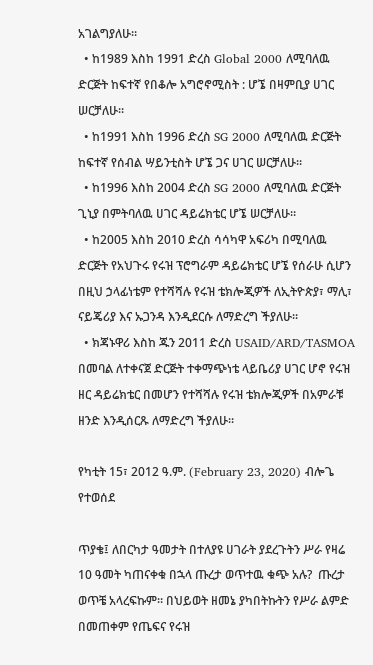አገልግያለሁ።
  • ከ1989 እስከ 1991 ድረስ Global 2000 ለሚባለዉ ድርጅት ከፍተኛ የበቆሎ አግሮኖሚስት : ሆኜ በዛምቢያ ሀገር ሠርቻለሁ።
  • ከ1991 እስከ 1996 ድረስ SG 2000 ለሚባለዉ ድርጅት ከፍተኛ የሰብል ሣይንቲስት ሆኜ ጋና ሀገር ሠርቻለሁ።
  • ከ1996 እስከ 2004 ድረስ SG 2000 ለሚባለዉ ድርጅት ጊኒያ በምትባለዉ ሀገር ዳይሬክቴር ሆኜ ሠርቻለሁ።
  • ከ2005 እስከ 2010 ድረስ ሳሳካዋ አፍሪካ በሚባለዉ ድርጅት የአህጉሩ የሩዝ ፕሮግራም ዳይሬክቴር ሆኜ የሰራሁ ሲሆን በዚህ ኃላፊነቴም የተሻሻሉ የሩዝ ቴክሎጂዎች ለኢትዮጵያ፣ ማሊ፣ ናይጄሪያ እና ኡጋንዳ እንዲደርሱ ለማድረግ ችያለሁ።
  • ክጃኑዋሪ እስከ ጁን 2011 ድረስ USAID/ARD/TASMOA በመባል ለተቀናጀ ድርጅት ተቀማጭነቴ ላይቤሪያ ሀገር ሆኖ የሩዝ ዘር ዳይሬክቴር በመሆን የተሻሻሉ የሩዝ ቴክሎጂዎች በአምራቹ ዘንድ እንዲሰርጹ ለማድረግ ችያለሁ።

የካቲት 15፣ 2012 ዓ.ም. (February 23, 2020) ብሎጌ የተወሰደ

ጥያቄ፤ ለበርካታ ዓመታት በተለያዩ ሀገራት ያደረጉትን ሥራ የዛሬ 10 ዓመት ካጠናቀቁ በኋላ ጡረታ ወጥተዉ ቁጭ አሉ?  ጡረታ ወጥቼ አላረፍኩም። በህይወት ዘመኔ ያካበትኩትን የሥራ ልምድ በመጠቀም የጤፍና የሩዝ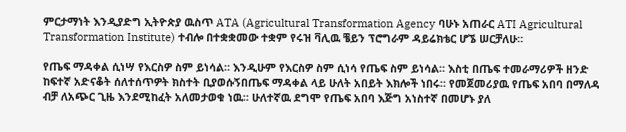ምርታማነት እንዲያድግ ኢትዮጵያ ዉስጥ ATA (Agricultural Transformation Agency ባሁኑ አጠራር ATI Agricultural Transformation Institute) ተብሎ በተቋቋመው ተቋም የሩዝ ቫሊዉ ቼይን ፕሮግራም ዳይሬክቴር ሆኜ ሠርቻለሁ።

የጤፍ ማዳቀል ሲነሣ የእርስዎ ስም ይነሳል። እንዲሁም የእርስዎ ስም ሲነሳ የጤፍ ስም ይነሳል። እስቲ በጤፍ ተመራማሪዎች ዘንድ ከፍተኛ አድናቆት ሰለተሰጥዎት ክስተት ቢያወሱኝበጤፍ ማዳቀል ላይ ሁለት አበይት እክሎች ነበሩ። የመጀመሪያዉ የጤፍ አበባ በማለዳ ብቻ ለአጭር ጊዜ እንደሚከፈት አለመታወቁ ነዉ። ሁለተኛዉ ደግሞ የጤፍ አበባ እጅግ አነስተኛ በመሆኑ ያለ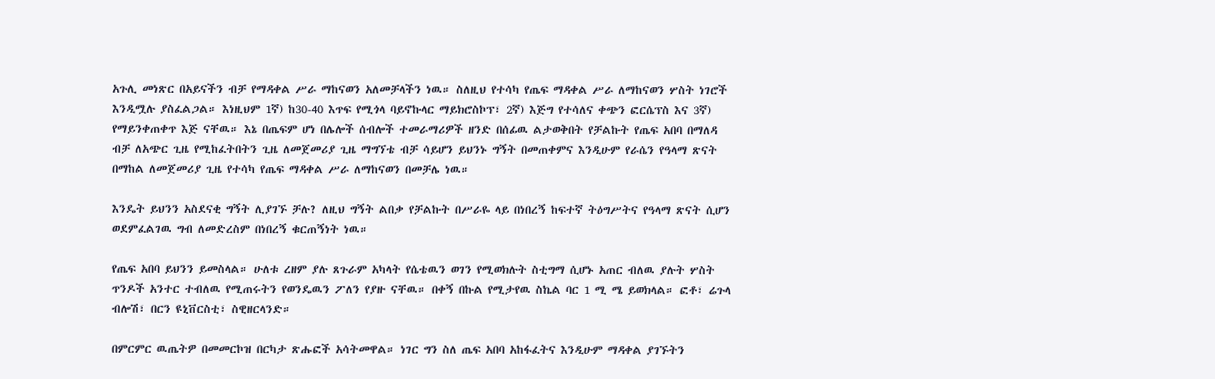አጉሊ መነጽር በአይናችን ብቻ የማዳቀል ሥራ ማከናወን አለመቻላችን ነዉ። ስለዚህ የተሳካ የጤፍ ማዳቀል ሥራ ለማከናወን ሦስት ነገሮች እንዲሟሉ ያስፈልጋል። እነዚህም 1ኛ) ከ30-40 እጥፍ የሚጎላ ባይኖኩላር ማይክሮስኮፕ፣ 2ኛ) እጅግ የተሳለና ቀጭን ፎርሴፕስ እና 3ኛ) የማይንቀጠቀጥ እጅ ናቸዉ። እኔ በጤፍም ሆነ በሌሎች ሰብሎች ተመራማሪዎች ዘንድ በሰፊዉ ልታወቅበት የቻልኩት የጤፍ አበባ በማለዳ ብቻ ለአጭር ጊዜ የሚከፈትበትን ጊዜ ለመጀመሪያ ጊዜ ማግኘቴ ብቻ ሳይሆን ይህንኑ ግኝት በመጠቀምና እንዲሁም የራሴን የዓላማ ጽናት በማከል ለመጀመሪያ ጊዜ የተሳካ የጤፍ ማዳቀል ሥራ ለማከናወን በመቻሌ ነዉ።

እንዴት ይህንን አስደናቂ ግኝት ሊያገኙ ቻሉ? ለዚህ ግኝት ልበቃ የቻልኩት በሥራዬ ላይ በነበረኝ ከፍተኛ ትዕግሥትና የዓላማ ጽናት ሲሆን ወደምፈልገዉ ግብ ለመድረስም በነበረኝ ቁርጠኝነት ነዉ።

የጤፍ አበባ ይህንን ይመስላል። ሁለቱ ረዘም ያሉ ጸጉራም አካላት የሴቴዉን ወገን የሚወክሉት ስቲግማ ሲሆኑ አጠር ብለዉ ያሉት ሦስት ጥንዶች አንተር ተብለዉ የሚጠሩትን የወንዴዉን ፖለን የያዙ ናቸዉ። በቀኝ በኩል የሚታየዉ ስኬል ባር 1 ሚ ሜ ይወክላል። ፎቶ፣ ሬጉላ ብሎሽ፣ በርን ዩኒቨርስቲ፣ ስዊዘርላንድ።

በምርምር ዉጤትዎ በመመርኮዝ በርካታ ጽሑፎች አሳትመዋል። ነገር ግን ስለ ጤፍ አበባ አከፋፈትና እንዲሁም ማዳቀል ያገኙትን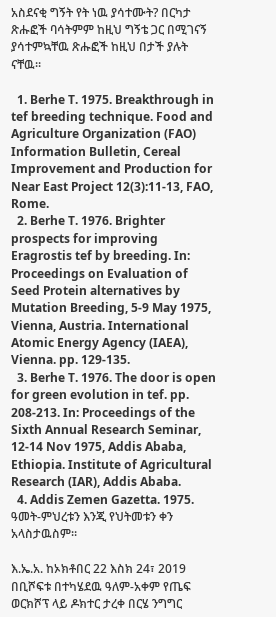አስደናቂ ግኝት የት ነዉ ያሳተሙት? በርካታ ጽሑፎች ባሳትምም ከዚህ ግኝቴ ጋር በሚገናኝ ያሳተምኳቸዉ ጽሑፎች ከዚህ በታች ያሉት ናቸዉ።

  1. Berhe T. 1975. Breakthrough in tef breeding technique. Food and Agriculture Organization (FAO) Information Bulletin, Cereal Improvement and Production for Near East Project 12(3):11-13, FAO, Rome.
  2. Berhe T. 1976. Brighter prospects for improving Eragrostis tef by breeding. In: Proceedings on Evaluation of Seed Protein alternatives by Mutation Breeding, 5-9 May 1975, Vienna, Austria. International Atomic Energy Agency (IAEA), Vienna. pp. 129-135.
  3. Berhe T. 1976. The door is open for green evolution in tef. pp. 208-213. In: Proceedings of the Sixth Annual Research Seminar, 12-14 Nov 1975, Addis Ababa, Ethiopia. Institute of Agricultural Research (IAR), Addis Ababa.
  4. Addis Zemen Gazetta. 1975. ዓመት-ምህረቱን እንጂ የህትመቱን ቀን አላስታዉስም።

እ.ኤ.አ. ከኦክቶበር 22 እስክ 24፣ 2019 በቢሾፍቱ በተካሄደዉ ዓለም-አቀም የጤፍ ወርክሾፕ ላይ ዶክተር ታረቀ በርሄ ንግግር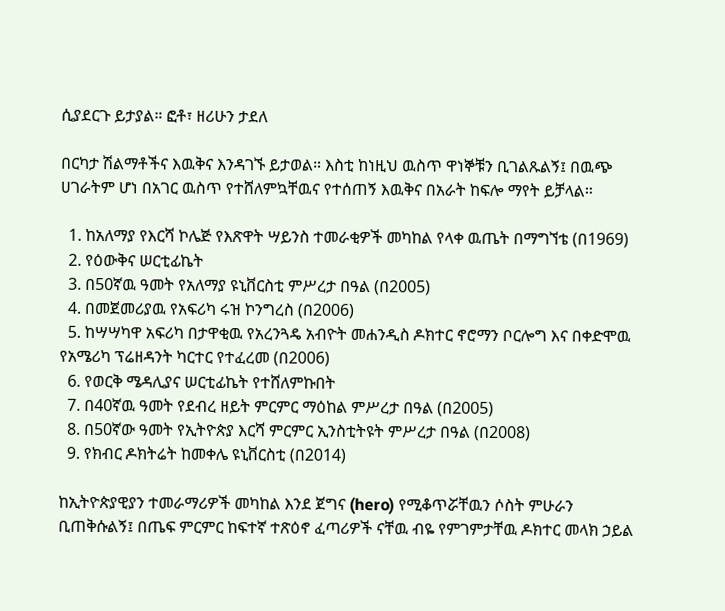ሲያደርጉ ይታያል። ፎቶ፣ ዘሪሁን ታደለ

በርካታ ሽልማቶችና እዉቅና እንዳገኙ ይታወል። እስቲ ከነዚህ ዉስጥ ዋነኞቹን ቢገልጹልኝ፤ በዉጭ ሀገራትም ሆነ በአገር ዉስጥ የተሸለምኳቸዉና የተሰጠኝ እዉቅና በአራት ከፍሎ ማየት ይቻላል።

  1. ከአለማያ የእርሻ ኮሌጅ የእጽዋት ሣይንስ ተመራቂዎች መካከል የላቀ ዉጤት በማግኘቴ (በ1969)
  2. የዕውቅና ሠርቲፊኬት
  3. በ50ኛዉ ዓመት የአለማያ ዩኒቨርስቲ ምሥረታ በዓል (በ2005)
  4. በመጀመሪያዉ የአፍሪካ ሩዝ ኮንግረስ (በ2006)
  5. ከሣሣካዋ አፍሪካ በታዋቂዉ የአረንጓዴ አብዮት መሐንዲስ ዶክተር ኖሮማን ቦርሎግ እና በቀድሞዉ የአሜሪካ ፕሬዘዳንት ካርተር የተፈረመ (በ2006)
  6. የወርቅ ሜዳሊያና ሠርቲፊኬት የተሸለምኩበት
  7. በ40ኛዉ ዓመት የደብረ ዘይት ምርምር ማዕከል ምሥረታ በዓል (በ2005)
  8. በ50ኛው ዓመት የኢትዮጵያ እርሻ ምርምር ኢንስቲትዩት ምሥረታ በዓል (በ2008)
  9. የክብር ዶክትሬት ከመቀሌ ዩኒቨርስቲ (በ2014)

ከኢትዮጵያዊያን ተመራማሪዎች መካከል እንደ ጀግና (hero) የሚቆጥሯቸዉን ሶስት ምሁራን ቢጠቅሱልኝ፤ በጤፍ ምርምር ከፍተኛ ተጽዕኖ ፈጣሪዎች ናቸዉ ብዬ የምገምታቸዉ ዶክተር መላክ ኃይል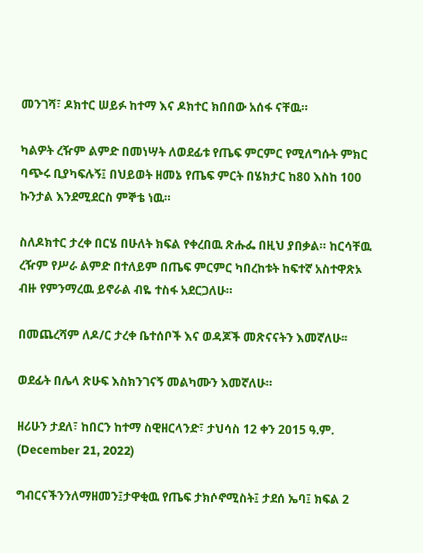መንገሻ፣ ዶክተር ሠይፉ ከተማ እና ዶክተር ክበበው አሰፋ ናቸዉ።

ካልዎት ረዥም ልምድ በመነሣት ለወደፊቱ የጤፍ ምርምር የሚለግሱት ምክር ባጭሩ ቢያካፍሉኝ፤ በህይወት ዘመኔ የጤፍ ምርት በሄክታር ከ80 እስከ 100 ኩንታል እንደሚደርስ ምኞቴ ነዉ።

ስለዶክተር ታረቀ በርሄ በሁለት ክፍል የቀረበዉ ጽሑፌ በዚህ ያበቃል። ከርሳቸዉ ረዥም የሥራ ልምድ በተለይም በጤፍ ምርምር ካበረከቱት ከፍተኛ አስተዋጽኦ ብዙ የምንማረዉ ይኖራል ብዬ ተስፋ አደርጋለሁ።

በመጨረሻም ለዶ/ር ታረቀ ቤተሰቦች እና ወዳጆች መጽናናትን እመኛለሁ፡፡

ወደፊት በሌላ ጽሁፍ እስክንገናኝ መልካሙን እመኛለሁ።

ዘሪሁን ታደለ፣ ከበርን ከተማ ስዊዘርላንድ፣ ታህሳስ 12 ቀን 2015 ዓ.ም. (December 21, 2022)

ግብርናችንንለማዘመን፤ታዋቂዉ የጤፍ ታክሶኖሚስት፤ ታደሰ ኤባ፤ ክፍል 2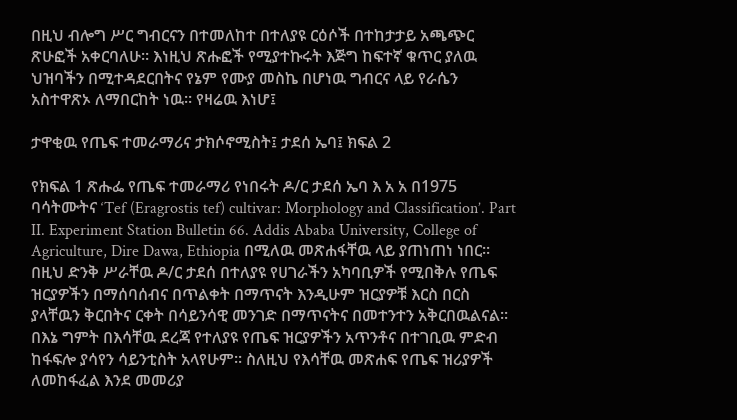በዚህ ብሎግ ሥር ግብርናን በተመለከተ በተለያዩ ርዕሶች በተከታታይ አጫጭር ጽሁፎች አቀርባለሁ። እነዚህ ጽሑፎች የሚያተኩሩት እጅግ ከፍተኛ ቁጥር ያለዉ ህዝባችን በሚተዳደርበትና የኔም የሙያ መስኬ በሆነዉ ግብርና ላይ የራሴን አስተዋጽኦ ለማበርከት ነዉ። የዛሬዉ እነሆ፤

ታዋቂዉ የጤፍ ተመራማሪና ታክሶኖሚስት፤ ታደሰ ኤባ፤ ክፍል 2

የክፍል 1 ጽሑፌ የጤፍ ተመራማሪ የነበሩት ዶ/ር ታደሰ ኤባ እ አ አ በ1975 ባሳትሙትና ‘Tef (Eragrostis tef) cultivar: Morphology and Classification’. Part II. Experiment Station Bulletin 66. Addis Ababa University, College of Agriculture, Dire Dawa, Ethiopia በሚለዉ መጽሐፋቸዉ ላይ ያጠነጠነ ነበር፡፡ በዚህ ድንቅ ሥራቸዉ ዶ/ር ታደሰ በተለያዩ የሀገራችን አካባቢዎች የሚበቅሉ የጤፍ ዝርያዎችን በማሰባሰብና በጥልቀት በማጥናት እንዲሁም ዝርያዎቹ እርስ በርስ ያላቸዉን ቅርበትና ርቀት በሳይንሳዊ መንገድ በማጥናትና በመተንተን አቅርበዉልናል፡፡ በእኔ ግምት በእሳቸዉ ደረጃ የተለያዩ የጤፍ ዝርያዎችን አጥንቶና በተገቢዉ ምድብ ከፋፍሎ ያሳየን ሳይንቲስት አላየሁም፡፡ ስለዚህ የእሳቸዉ መጽሐፍ የጤፍ ዝሪያዎች ለመከፋፈል እንደ መመሪያ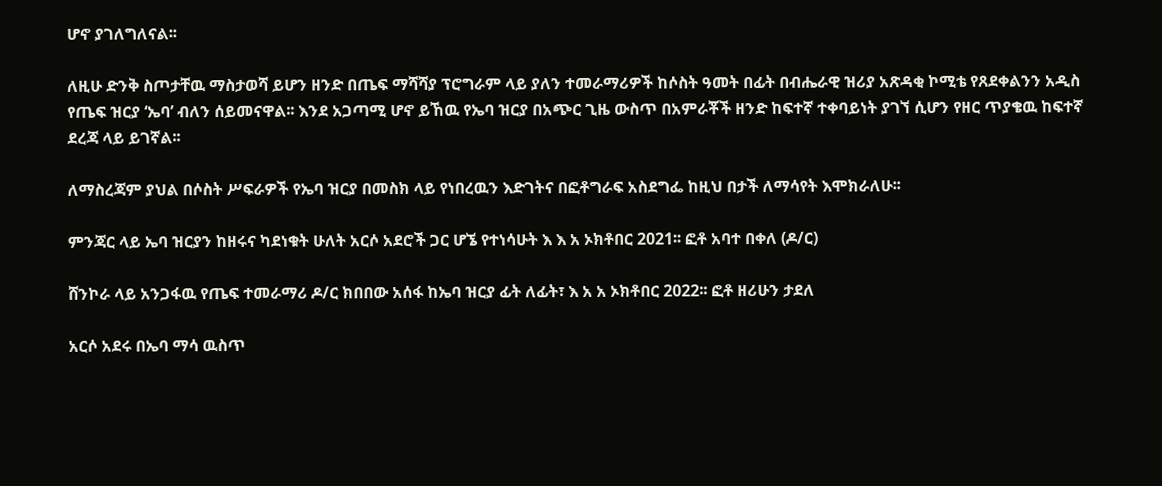ሆኖ ያገለግለናል፡፡

ለዚሁ ድንቅ ስጦታቸዉ ማስታወሻ ይሆን ዘንድ በጤፍ ማሻሻያ ፕሮግራም ላይ ያለን ተመራማሪዎች ከሶስት ዓመት በፊት በብሔራዊ ዝሪያ አጽዳቂ ኮሚቴ የጸደቀልንን አዲስ የጤፍ ዝርያ ‘ኤባ’ ብለን ሰይመናዋል፡፡ እንደ አጋጣሚ ሆኖ ይኸዉ የኤባ ዝርያ በአጭር ጊዜ ውስጥ በአምራቾች ዘንድ ከፍተኛ ተቀባይነት ያገኘ ሲሆን የዘር ጥያቄዉ ከፍተኛ ደረጃ ላይ ይገኛል፡፡

ለማስረጃም ያህል በሶስት ሥፍራዎች የኤባ ዝርያ በመስክ ላይ የነበረዉን እድገትና በፎቶግራፍ አስደግፌ ከዚህ በታች ለማሳየት እሞክራለሁ፡፡

ምንጃር ላይ ኤባ ዝርያን ከዘሩና ካደነቁት ሁለት አርሶ አደሮች ጋር ሆኜ የተነሳሁት እ እ አ ኦክቶበር 2021፡፡ ፎቶ አባተ በቀለ (ዶ/ር)

ሸንኮራ ላይ አንጋፋዉ የጤፍ ተመራማሪ ዶ/ር ክበበው አሰፋ ከኤባ ዝርያ ፊት ለፊት፣ እ አ አ ኦክቶበር 2022፡፡ ፎቶ ዘሪሁን ታደለ

አርሶ አደሩ በኤባ ማሳ ዉስጥ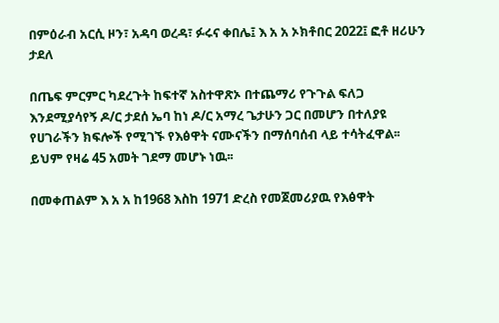በምዕራብ አርሲ ዞን፣ አዳባ ወረዳ፣ ፉሩና ቀበሌ፤ እ አ አ ኦክቶበር 2022፤ ፎቶ ዘሪሁን ታደለ

በጤፍ ምርምር ካደረጉት ከፍተኛ አስተዋጽኦ በተጨማሪ የጉጉል ፍለጋ እንደሚያሳየኝ ዶ/ር ታደሰ ኤባ ከነ ዶ/ር አማረ ጌታሁን ጋር በመሆን በተለያዩ የሀገራችን ክፍሎች የሚገኙ የእፅዋት ናሙናችን በማሰባሰብ ላይ ተሳትፈዋል፡፡ ይህም የዛሬ 45 አመት ገደማ መሆኑ ነዉ፡፡

በመቀጠልም እ አ አ ከ1968 እስከ 1971 ድረስ የመጀመሪያዉ የእፅዋት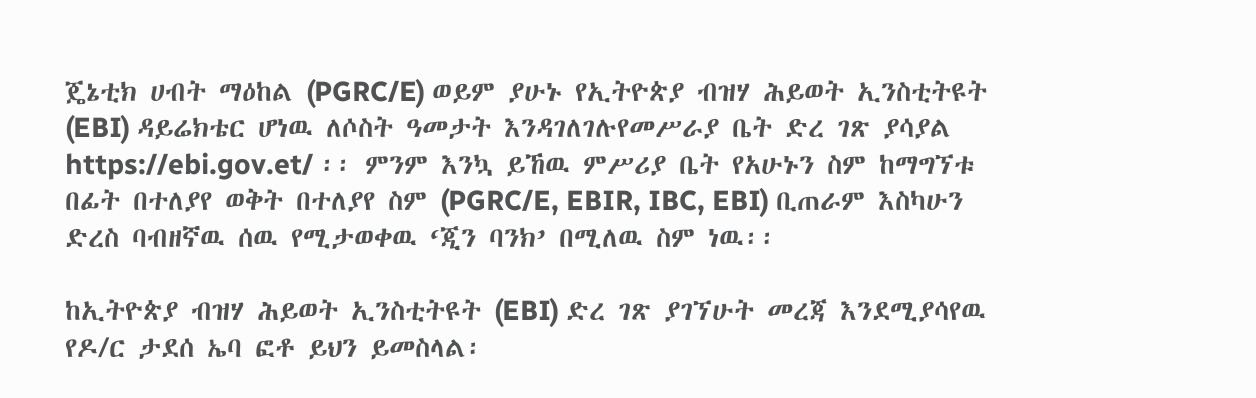ጄኔቲክ ሀብት ማዕከል (PGRC/E) ወይም ያሁኑ የኢትዮጵያ ብዝሃ ሕይወት ኢንስቲትዩት (EBI) ዳይሬክቴር ሆነዉ ለሶስት ዓመታት እንዳገለገሉየመሥራያ ቤት ድረ ገጽ ያሳያል https://ebi.gov.et/ ፡፡ ምንም እንኳ ይኸዉ ምሥሪያ ቤት የአሁኑን ስም ከማግኘቱ በፊት በተለያየ ወቅት በተለያየ ስም (PGRC/E, EBIR, IBC, EBI) ቢጠራም እስካሁን ድረስ ባብዘኛዉ ሰዉ የሚታወቀዉ ‘ጂን ባንክ’ በሚለዉ ስም ነዉ፡፡

ከኢትዮጵያ ብዝሃ ሕይወት ኢንስቲትዩት (EBI) ድረ ገጽ ያገኘሁት መረጃ እንደሚያሳየዉ የዶ/ር ታደሰ ኤባ ፎቶ ይህን ይመስላል፡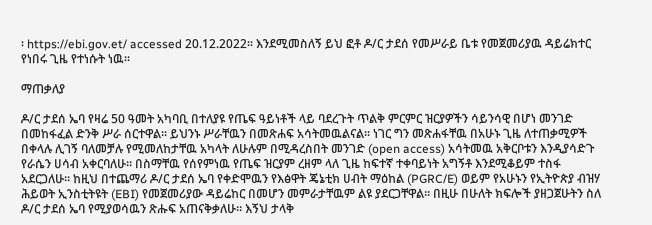፡ https://ebi.gov.et/ accessed 20.12.2022፡፡ እንደሚመስለኝ ይህ ፎቶ ዶ/ር ታደሰ የመሥራይ ቤቱ የመጀመሪያዉ ዳይሬክተር የነበሩ ጊዜ የተነሱት ነዉ፡፡

ማጠቃለያ

ዶ/ር ታደሰ ኤባ የዛሬ 50 ዓመት አካባቢ በተለያዩ የጤፍ ዓይነቶች ላይ ባደረጉት ጥልቅ ምርምር ዝርያዎችን ሳይንሳዊ በሆነ መንገድ በመከፋፈል ድንቅ ሥራ ሰርተዋል፡፡ ይህንኑ ሥራቸዉን በመጽሐፍ አሳትመዉልናል፡፡ ነገር ግን መጽሐፋቸዉ በአሁኑ ጊዜ ለተጠቃሚዎች በቀላሉ ሊገኝ ባለመቻሉ የሚመለከታቸዉ አካላት ለሁሉም በሚዳረስበት መንገድ (open access) አሳትመዉ አቅርቦቱን እንዲያሳድጉ የራሴን ሀሳብ አቀርባለሁ፡፡ በስማቸዉ የሰየምነዉ የጤፍ ዝርያም ረዘም ላለ ጊዜ ከፍተኛ ተቀባይነት አግኝቶ እንደሚቆይም ተስፋ አደርጋለሁ፡፡ ከዚህ በተጨማሪ ዶ/ር ታደሰ ኤባ የቀድሞዉን የእፅዋት ጄኔቲክ ሀብት ማዕከል (PGRC/E) ወይም የአሁኑን የኢትዮጵያ ብዝሃ ሕይወት ኢንስቲትዩት (EBI) የመጀመሪያው ዳይሬከር በመሆን መምራታቸዉም ልዩ ያደርጋቸዋል፡፡ በዚሁ በሁለት ክፍሎች ያዘጋጀሁትን ስለ ዶ/ር ታደሰ ኤባ የሚያወሳዉን ጽሑፍ አጠናቅቃለሁ፡፡ እኝህ ታላቅ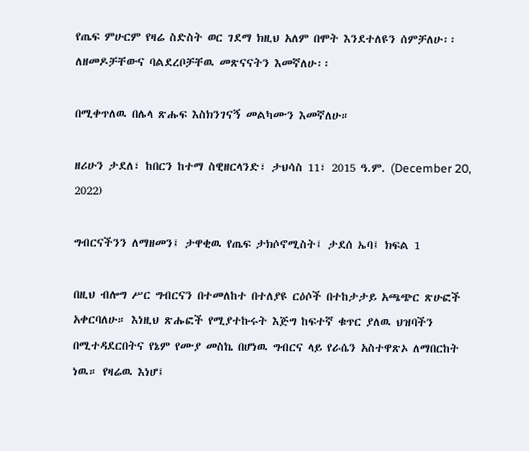የጤፍ ምሁርም የዛሬ ስድስት ወር ገደማ ክዚህ አለም በሞት እንደተለዩን ሰምቻለሁ፡፡ ለዘመዶቻቸውና ባልደረቦቻቸዉ መጽናናትን እመኛለሁ፡፡

በሚቀጥለዉ በሌላ ጽሑፍ እስክንገናኝ መልካሙን እመኛለሁ።

ዘሪሁን ታደለ፣ ከበርን ከተማ ስዊዘርላንድ፣ ታህሳስ 11፣ 2015 ዓ.ም. (December 20, 2022)

ግብርናችንን ለማዘመን፤ ታዋቂዉ የጤፍ ታክሶኖሚስት፤ ታደሰ ኤባ፤ ክፍል 1

በዚህ ብሎግ ሥር ግብርናን በተመለከተ በተለያዩ ርዕሶች በተከታታይ አጫጭር ጽሁፎች አቀርባለሁ። እነዚህ ጽሑፎች የሚያተኩሩት እጅግ ከፍተኛ ቁጥር ያለዉ ህዝባችን በሚተዳደርበትና የኔም የሙያ መስኬ በሆነዉ ግብርና ላይ የራሴን አስተዋጽኦ ለማበርከት ነዉ። የዛሬዉ እነሆ፤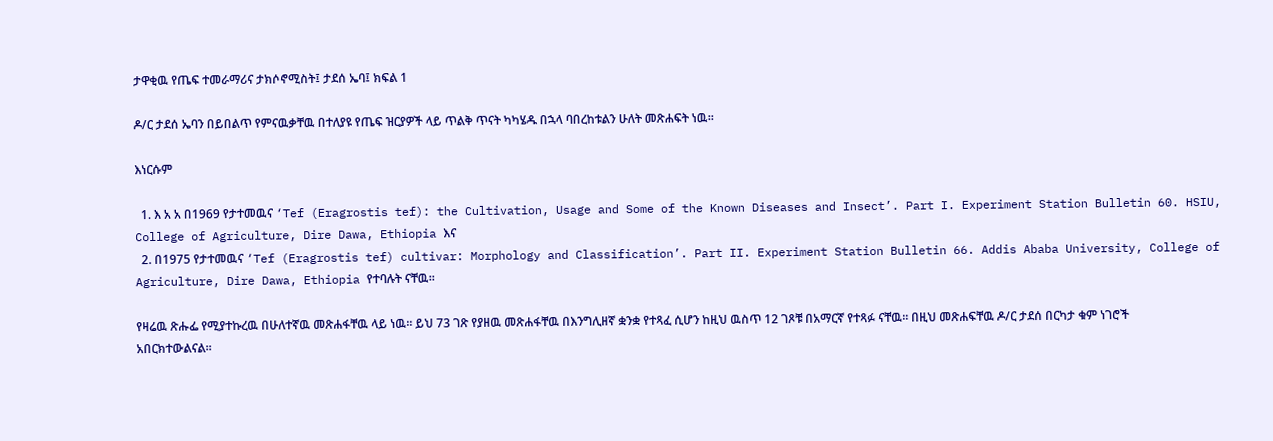ታዋቂዉ የጤፍ ተመራማሪና ታክሶኖሚስት፤ ታደሰ ኤባ፤ ክፍል 1

ዶ/ር ታደሰ ኤባን በይበልጥ የምናዉቃቸዉ በተለያዩ የጤፍ ዝርያዎች ላይ ጥልቅ ጥናት ካካሄዱ በኋላ ባበረከቱልን ሁለት መጽሐፍት ነዉ፡፡

እነርሱም

  1. እ አ አ በ1969 የታተመዉና ‘Tef (Eragrostis tef): the Cultivation, Usage and Some of the Known Diseases and Insect’. Part I. Experiment Station Bulletin 60. HSIU, College of Agriculture, Dire Dawa, Ethiopia እና
  2. በ1975 የታተመዉና ‘Tef (Eragrostis tef) cultivar: Morphology and Classification’. Part II. Experiment Station Bulletin 66. Addis Ababa University, College of Agriculture, Dire Dawa, Ethiopia የተባሉት ናቸዉ፡፡

የዛሬዉ ጽሑፌ የሚያተኩረዉ በሁለተኛዉ መጽሐፋቸዉ ላይ ነዉ፡፡ ይህ 73 ገጽ የያዘዉ መጽሐፋቸዉ በእንግሊዘኛ ቋንቋ የተጻፈ ሲሆን ከዚህ ዉስጥ 12 ገጾቹ በአማርኛ የተጻፉ ናቸዉ፡፡ በዚህ መጽሐፍቸዉ ዶ/ር ታደሰ በርካታ ቁም ነገሮች አበርክተውልናል፡፡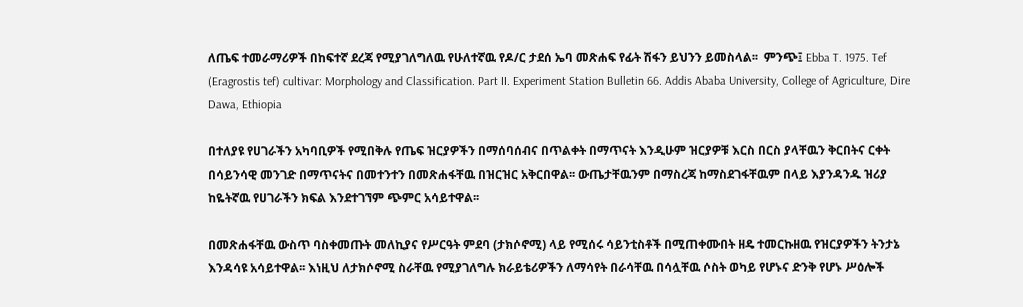ለጤፍ ተመራማሪዎች በከፍተኛ ደረጃ የሚያገለግለዉ የሁለተኛዉ የዶ/ር ታደሰ ኤባ መጽሐፍ የፊት ሽፋን ይህንን ይመስላል፡፡  ምንጭ፤ Ebba T. 1975. Tef (Eragrostis tef) cultivar: Morphology and Classification. Part II. Experiment Station Bulletin 66. Addis Ababa University, College of Agriculture, Dire Dawa, Ethiopia

በተለያዩ የሀገራችን አካባቢዎች የሚበቅሉ የጤፍ ዝርያዎችን በማሰባሰብና በጥልቀት በማጥናት እንዲሁም ዝርያዎቹ እርስ በርስ ያላቸዉን ቅርበትና ርቀት በሳይንሳዊ መንገድ በማጥናትና በመተንተን በመጽሐፋቸዉ በዝርዝር አቅርበዋል፡፡ ውጤታቸዉንም በማስረጃ ከማስደገፋቸዉም በላይ እያንዳንዱ ዝሪያ ከዬትኛዉ የሀገራችን ክፍል እንደተገኘም ጭምር አሳይተዋል፡፡

በመጽሐፋቸዉ ውስጥ ባስቀመጡት መለኪያና የሥርዓት ምደባ (ታክሶኖሚ) ላይ የሚሰሩ ሳይንቲስቶች በሚጠቀሙበት ዘዴ ተመርኩዘዉ የዝርያዎችን ትንታኔ እንዳሳዩ አሳይተዋል፡፡ እነዚህ ለታክሶኖሚ ስራቸዉ የሚያገለግሉ ክራይቴሪዎችን ለማሳየት በራሳቸዉ በሳሏቸዉ ሶስት ወካይ የሆኑና ድንቅ የሆኑ ሥዕሎች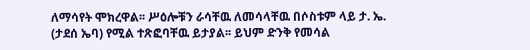ለማሳየት ሞክረዋል፡፡ ሥዕሎቹን ራሳቸዉ ለመሳላቸዉ በሶስቱም ላይ ታ. ኤ. (ታደሰ ኤባ) የሚል ተጽፎባቸዉ ይታያል፡፡ ይህም ድንቅ የመሳል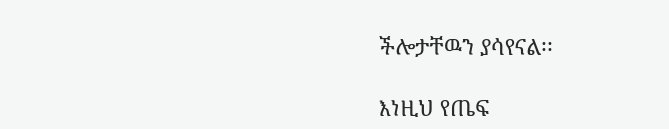ችሎታቸዉን ያሳየናል፡፡

እነዚህ የጤፍ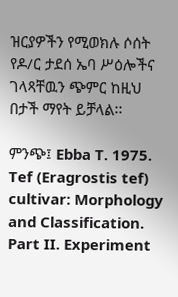ዝርያዎችን የሚወክሉ ሶሰት የዶ/ር ታደሰ ኤባ ሥዕሎችና ገላጻቸዉን ጭምር ከዚህ በታች ማየት ይቻላል፡፡

ምንጭ፤ Ebba T. 1975. Tef (Eragrostis tef) cultivar: Morphology and Classification. Part II. Experiment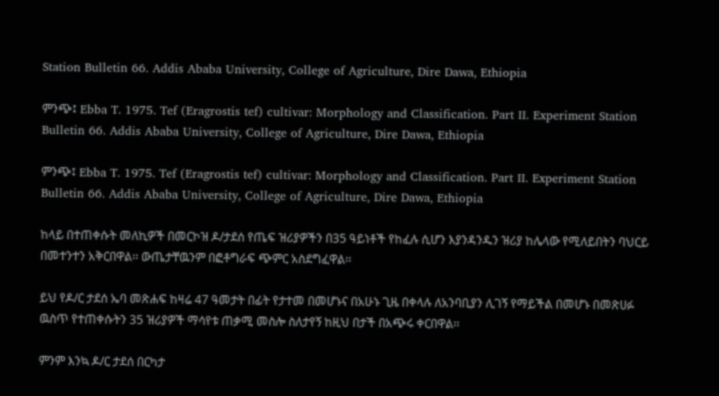Station Bulletin 66. Addis Ababa University, College of Agriculture, Dire Dawa, Ethiopia

ምንጭ፤ Ebba T. 1975. Tef (Eragrostis tef) cultivar: Morphology and Classification. Part II. Experiment Station Bulletin 66. Addis Ababa University, College of Agriculture, Dire Dawa, Ethiopia

ምንጭ፤ Ebba T. 1975. Tef (Eragrostis tef) cultivar: Morphology and Classification. Part II. Experiment Station Bulletin 66. Addis Ababa University, College of Agriculture, Dire Dawa, Ethiopia

ከላይ በተጠቀሱት መለኪዎች በመርኮዝ ዶ/ታደሰ የጤፍ ዝሪያዎችን በ35 ዓይነቶች የከፈሉ ሲሆን እያንዳንዱን ዝሪያ ከሌላው የሚለይበትን ባህርይ በመተንተን አቅርበዋል፡፡ ውጤታቸዉንም በፎቶግራፍ ጭምር አስደግፈዋል፡፡

ይህ የዶ/ር ታደሰ ኤባ መጽሐፍ ከዛሬ 47 ዓመታት በፊት የታተመ በመሆኑና በአሁኑ ጊዜ በቀላሉ ለአንባቢያን ሊገኝ የማይችል በመሆኑ በመጽሀፉ ዉስጥ የተጠቀሱትን 35 ዝሪያዎች ማሳየቱ ጠቃሚ መስሎ ስለታየኝ ከዚህ በታች በአጭሩ ቀርበዋል፡፡

ምንም እንኳ ዶ/ር ታደሰ በርካታ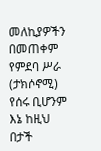መለኪያዎችን በመጠቀም የምደባ ሥራ (ታክሶኖሚ) የሰሩ ቢሆንም እኔ ከዚህ በታች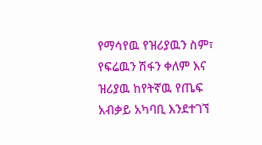የማሳየዉ የዝሪያዉን ስም፣ የፍሬዉን ሽፋን ቀለም እና ዝሪያዉ ከየትኛዉ የጤፍ አብቃይ አካባቢ እንደተገኘ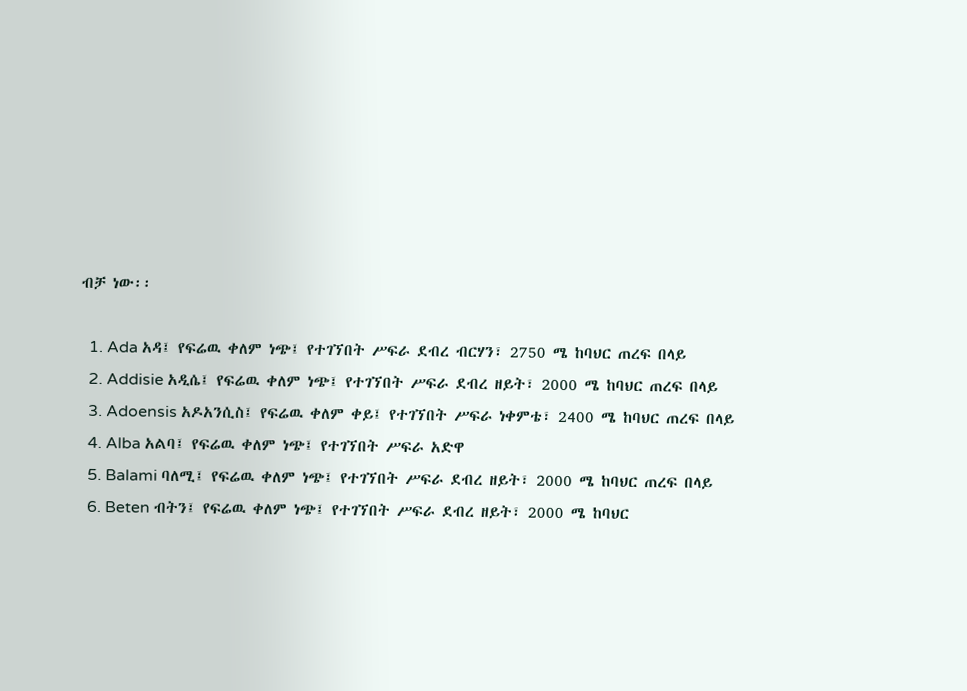ብቻ ነው፡፡

  1. Ada አዳ፤ የፍሬዉ ቀለም ነጭ፤ የተገኘበት ሥፍራ ደብረ ብርሃን፣ 2750 ሜ ከባህር ጠረፍ በላይ
  2. Addisie አዲሴ፤ የፍሬዉ ቀለም ነጭ፤ የተገኘበት ሥፍራ ደብረ ዘይት፣ 2000 ሜ ከባህር ጠረፍ በላይ
  3. Adoensis አዶአንሲስ፤ የፍሬዉ ቀለም ቀይ፤ የተገኘበት ሥፍራ ነቀምቴ፣ 2400 ሜ ከባህር ጠረፍ በላይ
  4. Alba አልባ፤ የፍሬዉ ቀለም ነጭ፤ የተገኘበት ሥፍራ አድዋ
  5. Balami ባለሚ፤ የፍሬዉ ቀለም ነጭ፤ የተገኘበት ሥፍራ ደብረ ዘይት፣ 2000 ሜ ከባህር ጠረፍ በላይ
  6. Beten ብትን፤ የፍሬዉ ቀለም ነጭ፤ የተገኘበት ሥፍራ ደብረ ዘይት፣ 2000 ሜ ከባህር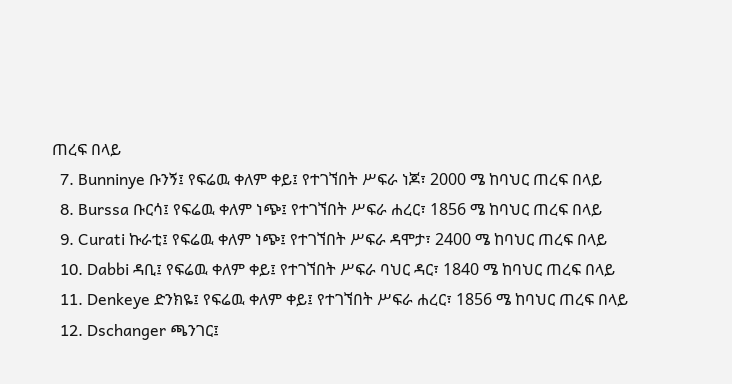ጠረፍ በላይ
  7. Bunninye ቡንኝ፤ የፍሬዉ ቀለም ቀይ፤ የተገኘበት ሥፍራ ነጆ፣ 2000 ሜ ከባህር ጠረፍ በላይ
  8. Burssa ቡርሳ፤ የፍሬዉ ቀለም ነጭ፤ የተገኘበት ሥፍራ ሐረር፣ 1856 ሜ ከባህር ጠረፍ በላይ
  9. Curati ኩራቲ፤ የፍሬዉ ቀለም ነጭ፤ የተገኘበት ሥፍራ ዳሞታ፣ 2400 ሜ ከባህር ጠረፍ በላይ
  10. Dabbi ዳቢ፤ የፍሬዉ ቀለም ቀይ፤ የተገኘበት ሥፍራ ባህር ዳር፣ 1840 ሜ ከባህር ጠረፍ በላይ
  11. Denkeye ድንክዬ፤ የፍሬዉ ቀለም ቀይ፤ የተገኘበት ሥፍራ ሐረር፣ 1856 ሜ ከባህር ጠረፍ በላይ
  12. Dschanger ጫንገር፤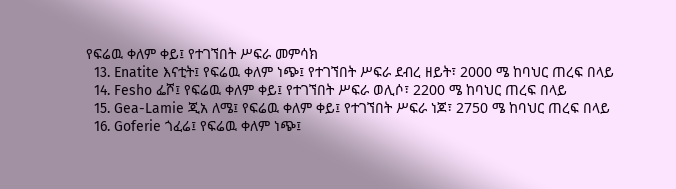የፍሬዉ ቀለም ቀይ፤ የተገኘበት ሥፍራ መምሳክ
  13. Enatite እናቲት፤ የፍሬዉ ቀለም ነጭ፤ የተገኘበት ሥፍራ ደብረ ዘይት፣ 2000 ሜ ከባህር ጠረፍ በላይ
  14. Fesho ፌሾ፤ የፍሬዉ ቀለም ቀይ፤ የተገኘበት ሥፍራ ወሊሶ፣ 2200 ሜ ከባህር ጠረፍ በላይ
  15. Gea-Lamie ጂአ ለሜ፤ የፍሬዉ ቀለም ቀይ፤ የተገኘበት ሥፍራ ነጆ፣ 2750 ሜ ከባህር ጠረፍ በላይ
  16. Goferie ጎፈሬ፤ የፍሬዉ ቀለም ነጭ፤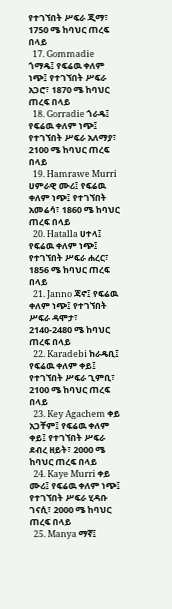የተገኘበት ሥፍራ ጂማ፣ 1750 ሜ ከባህር ጠረፍ በላይ
  17. Gommadie ጎማዴ፤ የፍሬዉ ቀለም ነጭ፤ የተገኘበት ሥፍራ አጋሮ፣ 1870 ሜ ከባህር ጠረፍ በላይ
  18. Gorradie ጎራዴ፤ የፍሬዉ ቀለም ነጭ፤ የተገኘበት ሥፍራ አለማያ፣ 2100 ሜ ከባህር ጠረፍ በላይ
  19. Hamrawe Murri ሀምራዊ ሙሪ፤ የፍሬዉ ቀለም ነጭ፤ የተገኘበት አመሬሳ፣ 1860 ሜ ከባህር ጠረፍ በላይ
  20. Hatalla ሀተላ፤ የፍሬዉ ቀለም ነጭ፤ የተገኘበት ሥፍራ ሐረር፣ 1856 ሜ ከባህር ጠረፍ በላይ
  21. Janno ጃኖ፤ የፍሬዉ ቀለም ነጭ፤ የተገኘበት ሥፍራ ዳሞታ፣ 2140-2480 ሜ ከባህር ጠረፍ በላይ
  22. Karadebi ከራዴቢ፤ የፍሬዉ ቀለም ቀይ፤ የተገኘበት ሥፍራ ጊምቢ፣ 2100 ሜ ከባህር ጠረፍ በላይ
  23. Key Agachem ቀይ አጋቸም፤ የፍሬዉ ቀለም ቀይ፤ የተገኘበት ሥፍራ ደብረ ዘይት፣ 2000 ሜ ከባህር ጠረፍ በላይ
  24. Kaye Murri ቀይ ሙሪ፤ የፍሬዉ ቀለም ነጭ፤ የተገኘበት ሥፍራ ሂዳቡ ገናሲ፣ 2000 ሜ ከባህር ጠረፍ በላይ
  25. Manya ማኛ፤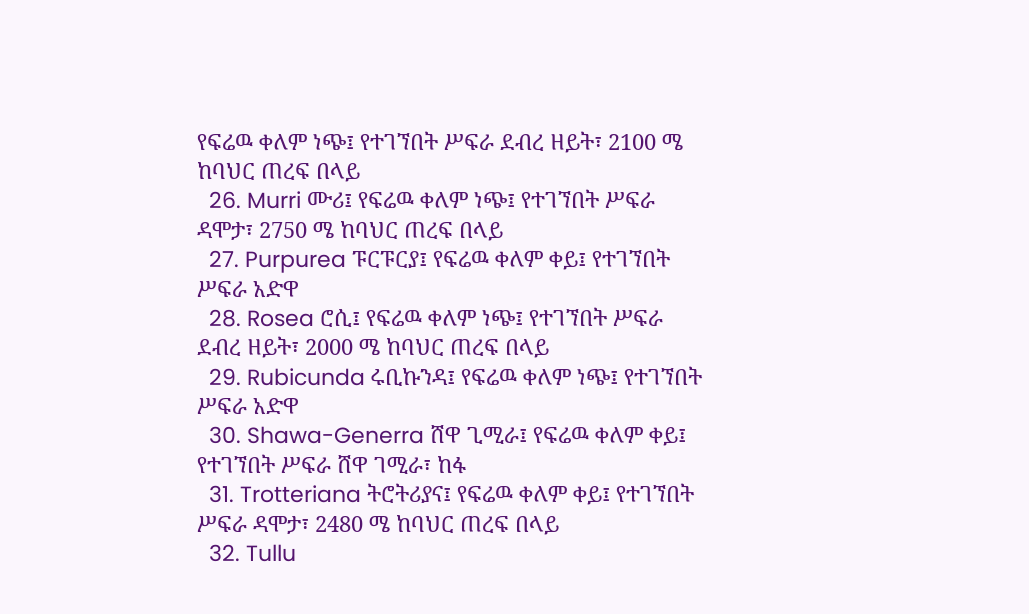የፍሬዉ ቀለም ነጭ፤ የተገኘበት ሥፍራ ደብረ ዘይት፣ 2100 ሜ ከባህር ጠረፍ በላይ
  26. Murri ሙሪ፤ የፍሬዉ ቀለም ነጭ፤ የተገኘበት ሥፍራ ዳሞታ፣ 2750 ሜ ከባህር ጠረፍ በላይ
  27. Purpurea ፑርፑርያ፤ የፍሬዉ ቀለም ቀይ፤ የተገኘበት ሥፍራ አድዋ
  28. Rosea ሮሲ፤ የፍሬዉ ቀለም ነጭ፤ የተገኘበት ሥፍራ ደብረ ዘይት፣ 2000 ሜ ከባህር ጠረፍ በላይ
  29. Rubicunda ሩቢኩንዳ፤ የፍሬዉ ቀለም ነጭ፤ የተገኘበት ሥፍራ አድዋ
  30. Shawa-Generra ሸዋ ጊሚራ፤ የፍሬዉ ቀለም ቀይ፤ የተገኘበት ሥፍራ ሸዋ ገሚራ፣ ከፋ
  31. Trotteriana ትሮትሪያና፤ የፍሬዉ ቀለም ቀይ፤ የተገኘበት ሥፍራ ዳሞታ፣ 2480 ሜ ከባህር ጠረፍ በላይ
  32. Tullu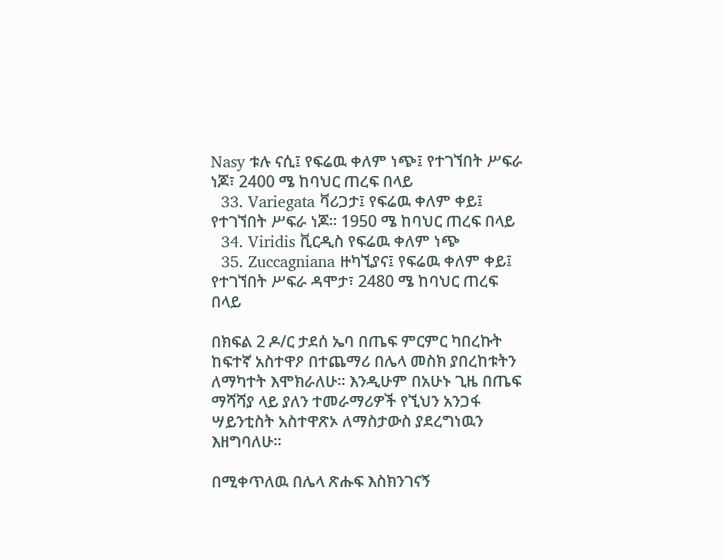Nasy ቱሉ ናሲ፤ የፍሬዉ ቀለም ነጭ፤ የተገኘበት ሥፍራ ነጆ፣ 2400 ሜ ከባህር ጠረፍ በላይ
  33. Variegata ቫሪጋታ፤ የፍሬዉ ቀለም ቀይ፤ የተገኘበት ሥፍራ ነጆ። 1950 ሜ ከባህር ጠረፍ በላይ
  34. Viridis ቪርዲስ የፍሬዉ ቀለም ነጭ
  35. Zuccagniana ዙካኚያና፤ የፍሬዉ ቀለም ቀይ፤ የተገኘበት ሥፍራ ዳሞታ፣ 2480 ሜ ከባህር ጠረፍ በላይ

በክፍል 2 ዶ/ር ታደሰ ኤባ በጤፍ ምርምር ካበረኩት ከፍተኛ አስተዋዖ በተጨማሪ በሌላ መስክ ያበረከቱትን ለማካተት እሞክራለሁ፡፡ እንዲሁም በአሁኑ ጊዜ በጤፍ ማሻሻያ ላይ ያለን ተመራማሪዎች የኚህን አንጋፋ ሣይንቲስት አስተዋጽኦ ለማስታውስ ያደረግነዉን እዘግባለሁ፡፡

በሚቀጥለዉ በሌላ ጽሑፍ እስክንገናኝ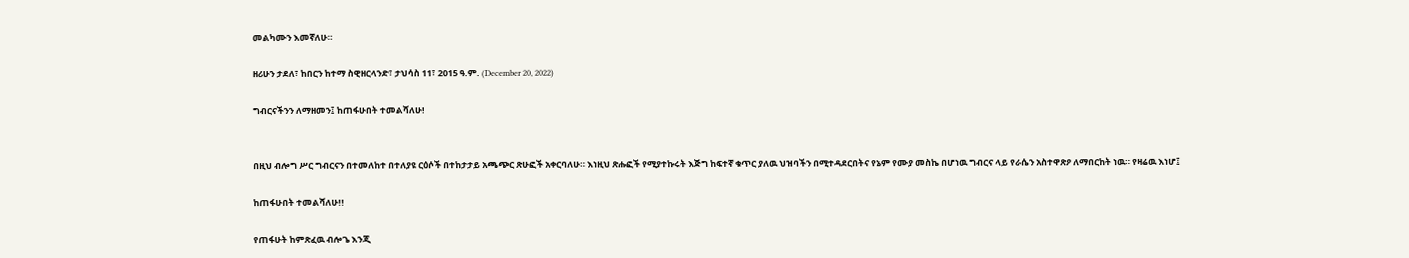መልካሙን እመኛለሁ።

ዘሪሁን ታደለ፣ ከበርን ከተማ ስዊዘርላንድ፣ ታህሳስ 11፣ 2015 ዓ.ም. (December 20, 2022)

ግብርናችንን ለማዘመን፤ ከጠፋሁበት ተመልሻለሁ!


በዚህ ብሎግ ሥር ግብርናን በተመለከተ በተለያዩ ርዕሶች በተከታታይ አጫጭር ጽሁፎች አቀርባለሁ። እነዚህ ጽሑፎች የሚያተኩሩት እጅግ ከፍተኛ ቁጥር ያለዉ ህዝባችን በሚተዳደርበትና የኔም የሙያ መስኬ በሆነዉ ግብርና ላይ የራሴን አስተዋጽዖ ለማበርከት ነዉ። የዛሬዉ እነሆ፤

ከጠፋሁበት ተመልሻለሁ!!

የጠፋሁት ከምጽፈዉ ብሎጌ እንጂ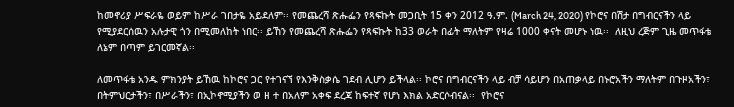ከመኖሪያ ሥፍራዬ ወይም ከሥራ ገበታዬ አይደለም፡፡ የመጨረሻ ጽሑፌን የጻፍኩት መጋቢት 15 ቀን 2012 ዓ.ም. (March 24, 2020) የኮሮና በሽታ በግብርናችን ላይ የሚያደርሰዉን አሉታዊ ጎን በሚመለከት ነበር፡፡ ይኸን የመጨረሻ ጽሑፌን የጻፍኩት ከ33 ወራት በፊት ማለትም የዛሬ 1000 ቀናት መሆኑ ነዉ፡፡  ለዚህ ረጅም ጊዜ መጥፋቴ ለኔም በጣም ይገርመኛል፡፡

ለመጥፋቴ አንዱ ምክንያት ይኸዉ ከኮሮና ጋር የተገናኘ የእንቅስቃሴ ገደብ ሊሆን ይችላል፡፡ ኮሮና በግብርናችን ላይ ብቻ ሳይሆን በአጠቃላይ በኑሮአችን ማለትም በጉዞአችን፣ በትምህርታችን፣ በሥራችን፣ በኢኮኖሚያችን ወ ዘ ተ በአለም አቀፍ ደረጃ ከፍተኛ የሆነ እክል አድርሶብናል፡፡  የኮሮና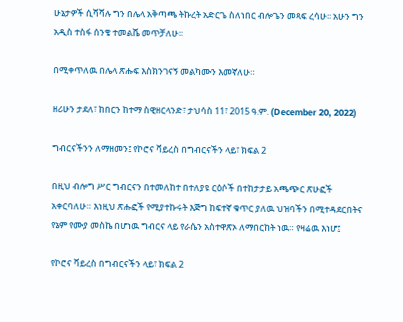ሁኔታዎች ሲሻሻሉ ግን በሌላ አቅጣጫ ትኩረት አድርጌ ስለነበር ብሎጌን መጻፍ ረሳሁ፡፡ አሁን ግን አዲስ ተስፋ ሰንቄ ተመልሼ መጥቻለሁ፡፡

በሚቀጥለዉ በሌላ ጽሑፍ እስክንገናኝ መልካሙን እመኛለሁ።

ዘሪሁን ታደለ፣ ከበርን ከተማ ስዊዘርላንድ፣ ታህሳስ 11፣ 2015 ዓ.ም. (December 20, 2022)

ግብርናችንን ለማዘመን፤ የኮሮና ቫይረስ በግብርናችን ላይ፣ ክፍል 2

በዚህ ብሎግ ሥር ግብርናን በተመለከተ በተለያዩ ርዕሶች በተከታታይ አጫጭር ጽሁፎች አቀርባለሁ። እነዚህ ጽሑፎች የሚያተኩሩት እጅግ ከፍተኛ ቁጥር ያለዉ ህዝባችን በሚተዳደርበትና የኔም የሙያ መስኬ በሆነዉ ግብርና ላይ የራሴን አስተዋጽኦ ለማበርከት ነዉ። የዛሬዉ እነሆ፤

የኮሮና ቫይረስ በግብርናችን ላይ፣ ክፍል 2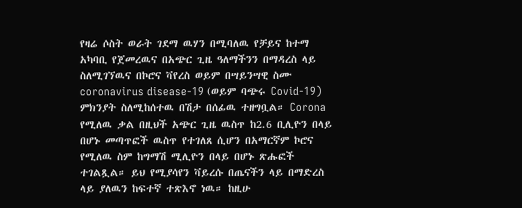የዛሬ ሶስት ወራት ገደማ ዉሃን በሚባለዉ የቻይና ከተማ አካባቢ የጀመረዉና በአጭር ጊዜ ዓለማችንን በማዳረስ ላይ ስለሚገኘዉና በኮሮና ቫየረስ ወይም በሣይንሣዊ ስሙ coronavirus disease-19 (ወይም ባጭሩ Covid-19) ምክንያት ስለሚከሰተዉ በሽታ በሰፊዉ ተዘግቧል። Corona የሚለዉ ቃል በዚህች አጭር ጊዜ ዉስጥ ከ2.6 ቢሊዮን በላይ በሆኑ መጣጥፎች ዉስጥ የተገለጸ ሲሆን በአማርኛም ኮሮና የሚለዉ ስም ከግማሽ ሚሊዮን በላይ በሆኑ ጽሑፎች ተገልጿል። ይህ የሚያሳየን ቫይረሱ በጤናችን ላይ በማድረስ ላይ ያለዉን ከፍተኛ ተጽእኖ ነዉ። ከዚሁ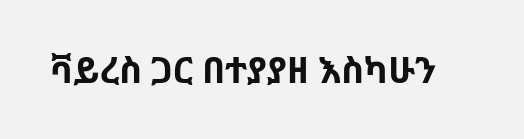ቫይረስ ጋር በተያያዘ እስካሁን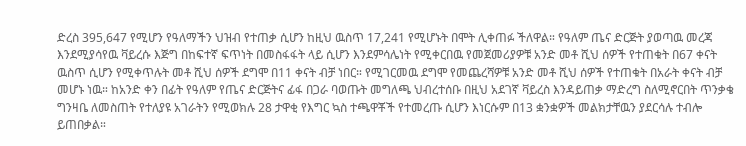ድረስ 395,647 የሚሆን የዓለማችን ህዝብ የተጠቃ ሲሆን ከዚህ ዉስጥ 17,241 የሚሆኑት በሞት ሊቀጠፉ ችለዋል። የዓለም ጤና ድርጅት ያወጣዉ መረጃ እንደሚያሳየዉ ቫይረሱ እጅግ በከፍተኛ ፍጥነት በመስፋፋት ላይ ሲሆን እንደምሳሌነት የሚቀርበዉ የመጀመሪያዎቹ አንድ መቶ ሺህ ሰዎች የተጠቁት በ67 ቀናት ዉስጥ ሲሆን የሚቀጥሉት መቶ ሺህ ሰዎች ደግሞ በ11 ቀናት ብቻ ነበር። የሚገርመዉ ደግሞ የመጨረሻዎቹ አንድ መቶ ሺህ ሰዎች የተጠቁት በአራት ቀናት ብቻ መሆኑ ነዉ። ከአንድ ቀን በፊት የዓለም የጤና ድርጅትና ፊፋ በጋራ ባወጡት መግለጫ ህብረተሰቡ በዚህ አደገኛ ቫይረስ እንዳይጠቃ ማድረግ ስለሚኖርበት ጥንቃቄ ግንዛቤ ለመስጠት የተለያዩ አገራትን የሚወክሉ 28 ታዋቂ የእግር ኳስ ተጫዋቾች የተመረጡ ሲሆን እነርሱም በ13 ቋንቋዎች መልክታቸዉን ያደርሳሉ ተብሎ ይጠበቃል።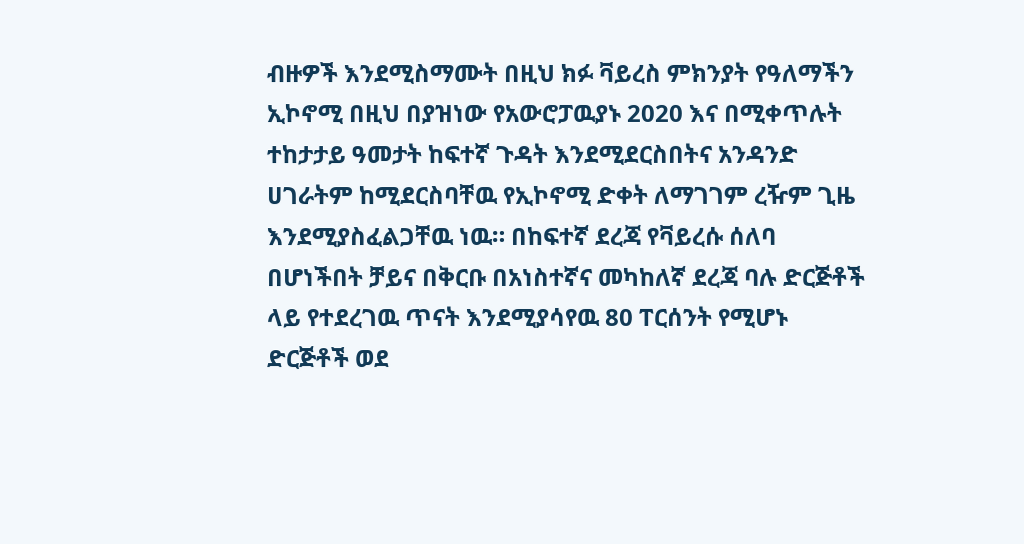ብዙዎች እንደሚስማሙት በዚህ ክፉ ቫይረስ ምክንያት የዓለማችን ኢኮኖሚ በዚህ በያዝነው የአውሮፓዉያኑ 2020 እና በሚቀጥሉት ተከታታይ ዓመታት ከፍተኛ ጉዳት እንደሚደርስበትና አንዳንድ ሀገራትም ከሚደርስባቸዉ የኢኮኖሚ ድቀት ለማገገም ረዥም ጊዜ እንደሚያስፈልጋቸዉ ነዉ። በከፍተኛ ደረጃ የቫይረሱ ሰለባ በሆነችበት ቻይና በቅርቡ በአነስተኛና መካከለኛ ደረጃ ባሉ ድርጅቶች ላይ የተደረገዉ ጥናት እንደሚያሳየዉ 80 ፐርሰንት የሚሆኑ ድርጅቶች ወደ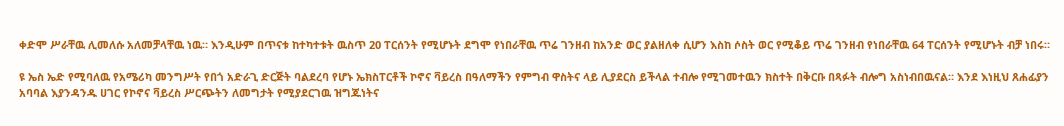ቀድሞ ሥራቸዉ ሊመለሱ አለመቻላቸዉ ነዉ። እንዲሁም በጥናቱ ከተካተቱት ዉስጥ 20 ፐርሰንት የሚሆኑት ደግሞ የነበራቸዉ ጥሬ ገንዘብ ከአንድ ወር ያልዘለቀ ሲሆን እስከ ሶስት ወር የሚቆይ ጥሬ ገንዘብ የነበራቸዉ 64 ፐርሰንት የሚሆኑት ብቻ ነበሩ።

ዩ ኤስ ኤድ የሚባለዉ የአሜሪካ መንግሥት የበጎ አድራጊ ድርጅት ባልደረባ የሆኑ ኤክስፐርቶች ኮኖና ቫይረስ በዓለማችን የምግብ ዋስትና ላይ ሊያደርስ ይችላል ተብሎ የሚገመተዉን ክስተት በቅርቡ በጻፉት ብሎግ አስነብበዉናል። እንደ እነዚህ ጸሐፊያን አባባል እያንዳንዱ ሀገር የኮኖና ቫይረስ ሥርጭትን ለመግታት የሚያደርገዉ ዝግጁነትና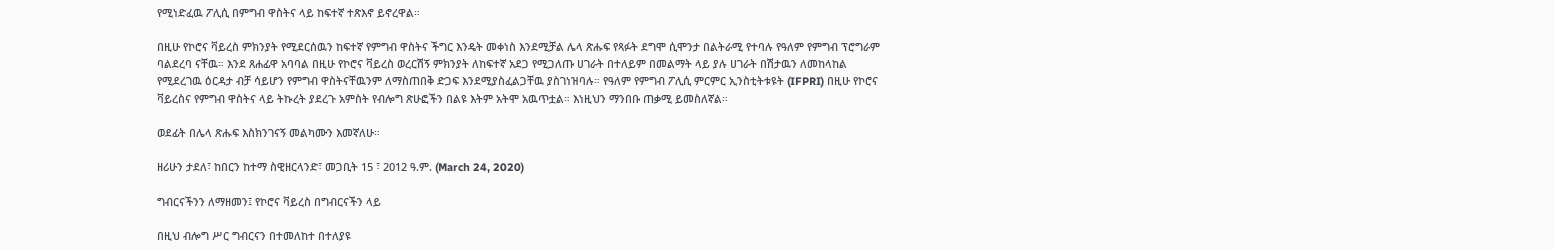የሚነድፈዉ ፖሊሲ በምግብ ዋስትና ላይ ከፍተኛ ተጽእኖ ይኖረዋል።

በዚሁ የኮሮና ቫይረስ ምክንያት የሚደርሰዉን ከፍተኛ የምግብ ዋስትና ችግር እንዴት መቀነስ እንደሚቻል ሌላ ጽሑፍ የጻፉት ደግሞ ሲሞንታ በልትራሚ የተባሉ የዓለም የምግብ ፕሮግራም ባልደረባ ናቸዉ። እንደ ጸሐፊዋ አባባል በዚሁ የኮሮና ቫይረስ ወረርሽኝ ምክንያት ለከፍተኛ አደጋ የሚጋለጡ ሀገራት በተለይም በመልማት ላይ ያሉ ሀገራት በሽታዉን ለመከላከል የሚደረገዉ ዕርዳታ ብቻ ሳይሆን የምግብ ዋስትናቸዉንም ለማስጠበቅ ድጋፍ እንደሚያስፈልጋቸዉ ያስገነዝባሉ። የዓለም የምግብ ፖሊሲ ምርምር ኢንስቲትቱዩት (IFPRI) በዚሁ የኮሮና ቫይረስና የምግብ ዋስትና ላይ ትኩረት ያደረጉ አምስት የብሎግ ጽሁፎችን በልዩ እትም አትሞ አዉጥቷል። እነዚህን ማንበቡ ጠቃሚ ይመስለኛል።

ወደፊት በሌላ ጽሑፍ እስክንገናኝ መልካሙን እመኛለሁ።

ዘሪሁን ታደለ፣ ከበርን ከተማ ስዊዘርላንድ፣ መጋቢት 15 ፣ 2012 ዓ.ም. (March 24, 2020)

ግብርናችንን ለማዘመን፤ የኮሮና ቫይረስ በግብርናችን ላይ

በዚህ ብሎግ ሥር ግብርናን በተመለከተ በተለያዩ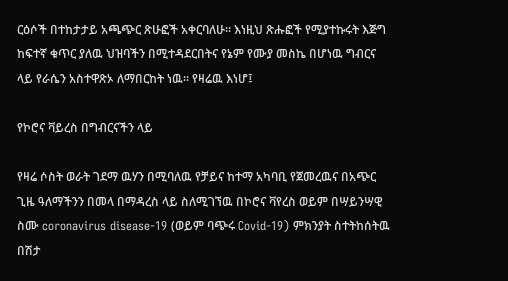ርዕሶች በተከታታይ አጫጭር ጽሁፎች አቀርባለሁ። እነዚህ ጽሑፎች የሚያተኩሩት እጅግ ከፍተኛ ቁጥር ያለዉ ህዝባችን በሚተዳደርበትና የኔም የሙያ መስኬ በሆነዉ ግብርና ላይ የራሴን አስተዋጽኦ ለማበርከት ነዉ። የዛሬዉ እነሆ፤

የኮሮና ቫይረስ በግብርናችን ላይ

የዛሬ ሶስት ወራት ገደማ ዉሃን በሚባለዉ የቻይና ከተማ አካባቢ የጀመረዉና በአጭር ጊዜ ዓለማችንን በመላ በማዳረስ ላይ ስለሚገኘዉ በኮሮና ቫየረስ ወይም በሣይንሣዊ ስሙ coronavirus disease-19 (ወይም ባጭሩ Covid-19) ምክንያት ስተትከሰትዉ በሽታ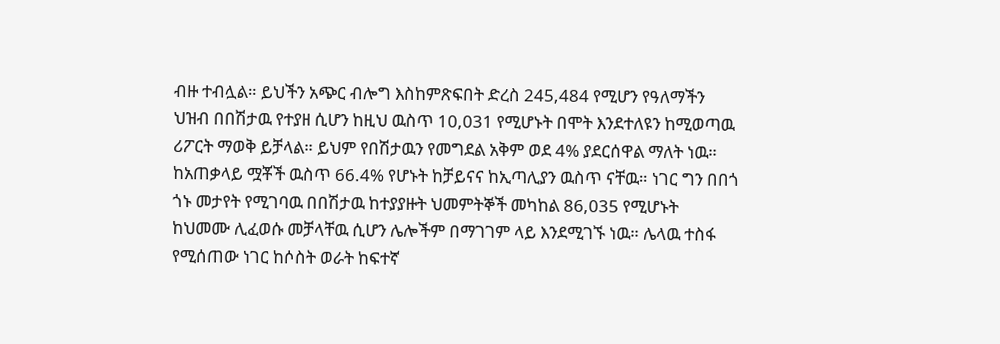ብዙ ተብሏል። ይህችን አጭር ብሎግ እስከምጽፍበት ድረስ 245,484 የሚሆን የዓለማችን ህዝብ በበሽታዉ የተያዘ ሲሆን ከዚህ ዉስጥ 10,031 የሚሆኑት በሞት እንደተለዩን ከሚወጣዉ ሪፖርት ማወቅ ይቻላል። ይህም የበሽታዉን የመግደል አቅም ወደ 4% ያደርሰዋል ማለት ነዉ። ከአጠቃላይ ሟቾች ዉስጥ 66.4% የሆኑት ከቻይናና ከኢጣሊያን ዉስጥ ናቸዉ። ነገር ግን በበጎ ጎኑ መታየት የሚገባዉ በበሽታዉ ከተያያዙት ህመምትኞች መካከል 86,035 የሚሆኑት ከህመሙ ሊፈወሱ መቻላቸዉ ሲሆን ሌሎችም በማገገም ላይ እንደሚገኙ ነዉ። ሌላዉ ተስፋ የሚሰጠው ነገር ከሶስት ወራት ከፍተኛ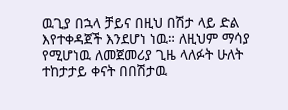ዉጊያ በኋላ ቻይና በዚህ በሽታ ላይ ድል እየተቀዳጀች እንደሆነ ነዉ። ለዚህም ማሳያ የሚሆነዉ ለመጀመሪያ ጊዜ ላለፉት ሁለት ተከታታይ ቀናት በበሽታዉ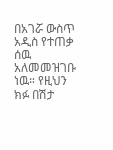በአገሯ ውስጥ አዲስ የተጠቃ ሰዉ አለመመዝገቡ ነዉ። የዚህን ክፉ በሽታ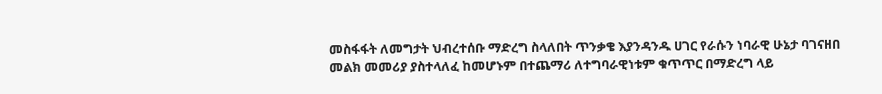መስፋፋት ለመግታት ህብረተሰቡ ማድረግ ስላለበት ጥንቃቄ እያንዳንዱ ሀገር የራሱን ነባራዊ ሁኔታ ባገናዘበ መልክ መመሪያ ያስተላለፈ ከመሆኑም በተጨማሪ ለተግባራዊነቱም ቁጥጥር በማድረግ ላይ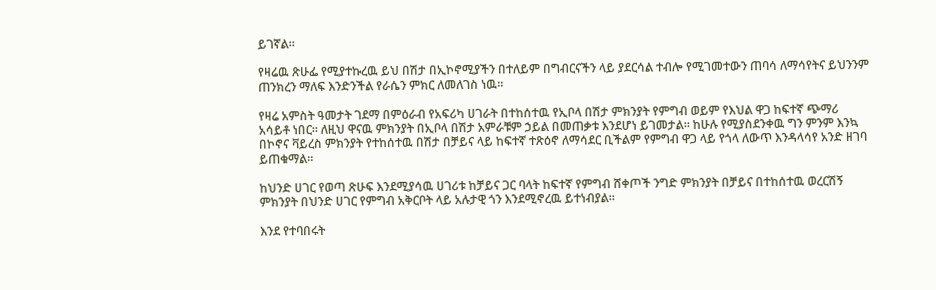ይገኛል።

የዛሬዉ ጽሁፌ የሚያተኩረዉ ይህ በሽታ በኢኮኖሚያችን በተለይም በግብርናችን ላይ ያደርሳል ተብሎ የሚገመተውን ጠባሳ ለማሳየትና ይህንንም ጠንክረን ማለፍ እንድንችል የራሴን ምክር ለመለገስ ነዉ።

የዛሬ አምስት ዓመታት ገደማ በምዕራብ የአፍሪካ ሀገራት በተከሰተዉ የኢቦላ በሽታ ምክንያት የምግብ ወይም የእህል ዋጋ ከፍተኛ ጭማሪ አሳይቶ ነበር። ለዚህ ዋናዉ ምክንያት በኢቦላ በሽታ አምራቹም ኃይል በመጠቃቱ እንደሆነ ይገመታል። ከሁሉ የሚያስደንቀዉ ግን ምንም እንኳ በኮኖና ቫይረስ ምክንያት የተከሰተዉ በሽታ በቻይና ላይ ከፍተኛ ተጽዕኖ ለማሳደር ቢችልም የምግብ ዋጋ ላይ የጎላ ለውጥ እንዳላሳየ አንድ ዘገባ ይጠቁማል።

ከህንድ ሀገር የወጣ ጽሁፍ እንደሚያሳዉ ሀገሪቱ ከቻይና ጋር ባላት ከፍተኛ የምግብ ሸቀጦች ንግድ ምክንያት በቻይና በተከሰተዉ ወረርሽኝ ምክንያት በህንድ ሀገር የምግብ አቅርቦት ላይ አሉታዊ ጎን እንደሚኖረዉ ይተነብያል።

እንደ የተባበሩት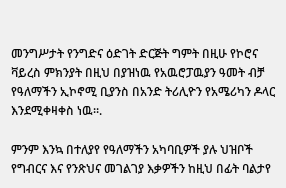መንግሥታት የንግድና ዕድገት ድርጅት ግምት በዚሁ የኮሮና ቫይረስ ምክንያት በዚህ በያዝነዉ የአዉሮፓዉያን ዓመት ብቻ የዓለማችን ኢኮኖሚ ቢያንስ በአንድ ትሪሊዮን የአሜሪካን ዶላር እንደሚቀዛቀስ ነዉ።.

ምንም እንኳ በተለያየ የዓለማችን አካባቢዎች ያሉ ህዝቦች የግብርና እና የንጽህና መገልገያ እቃዎችን ከዚህ በፊት ባልታየ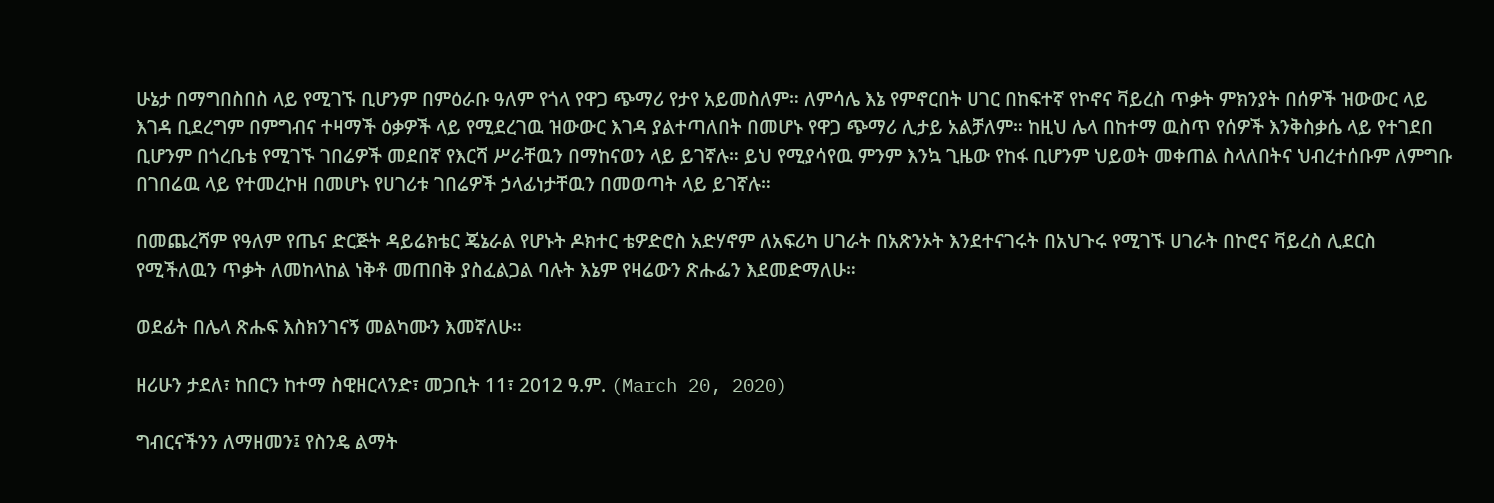ሁኔታ በማግበስበስ ላይ የሚገኙ ቢሆንም በምዕራቡ ዓለም የጎላ የዋጋ ጭማሪ የታየ አይመስለም። ለምሳሌ እኔ የምኖርበት ሀገር በከፍተኛ የኮኖና ቫይረስ ጥቃት ምክንያት በሰዎች ዝውውር ላይ እገዳ ቢደረግም በምግብና ተዛማች ዕቃዎች ላይ የሚደረገዉ ዝውውር እገዳ ያልተጣለበት በመሆኑ የዋጋ ጭማሪ ሊታይ አልቻለም። ከዚህ ሌላ በከተማ ዉስጥ የሰዎች እንቅስቃሴ ላይ የተገደበ ቢሆንም በጎረቤቴ የሚገኙ ገበሬዎች መደበኛ የእርሻ ሥራቸዉን በማከናወን ላይ ይገኛሉ። ይህ የሚያሳየዉ ምንም እንኳ ጊዜው የከፋ ቢሆንም ህይወት መቀጠል ስላለበትና ህብረተሰቡም ለምግቡ በገበሬዉ ላይ የተመረኮዘ በመሆኑ የሀገሪቱ ገበሬዎች ኃላፊነታቸዉን በመወጣት ላይ ይገኛሉ።

በመጨረሻም የዓለም የጤና ድርጅት ዳይሬክቴር ጄኔራል የሆኑት ዶክተር ቴዎድሮስ አድሃኖም ለአፍሪካ ሀገራት በአጽንኦት እንደተናገሩት በአህጉሩ የሚገኙ ሀገራት በኮሮና ቫይረስ ሊደርስ የሚችለዉን ጥቃት ለመከላከል ነቅቶ መጠበቅ ያስፈልጋል ባሉት እኔም የዛሬውን ጽሑፌን እደመድማለሁ።

ወደፊት በሌላ ጽሑፍ እስክንገናኝ መልካሙን እመኛለሁ።

ዘሪሁን ታደለ፣ ከበርን ከተማ ስዊዘርላንድ፣ መጋቢት 11፣ 2012 ዓ.ም. (March 20, 2020)

ግብርናችንን ለማዘመን፤ የስንዴ ልማት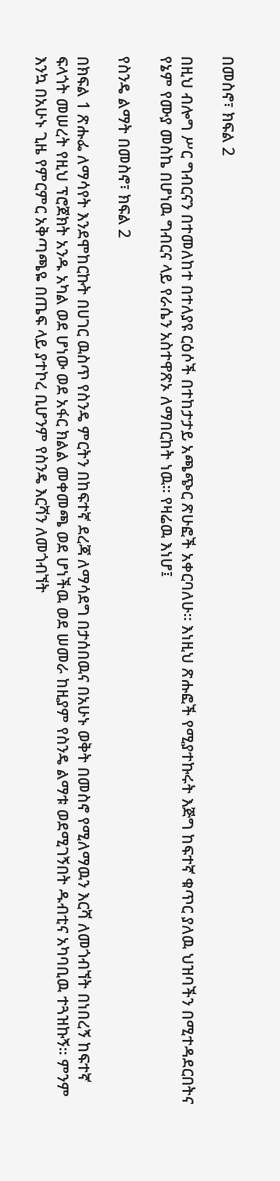በመስኖ፣ ክፍል 2

በዚህ ብሎግ ሥር ግብርናን በተመለከተ በተለያዩ ርዕሶች በተከታታይ አጫጭር ጽሁፎች አቀርባለሁ። እነዚህ ጽሑፎች የሚያተኩሩት እጅግ ከፍተኛ ቁጥር ያለዉ ህዝባችን በሚተዳደርበትና የኔም የሙያ መስኬ በሆነዉ ግብርና ላይ የራሴን አስተዋጽኦ ለማበርከት ነዉ። የዛሬዉ እነሆ፤

የስንዴ ልማት በመስኖ፣ ክፍል 2

በክፍል 1 ጽሑፌ ለማሳየት እንደሞከርኩት በሀገር ዉስጥ የስንዴ ምርትን በከፍተኛ ደረጃ ለማሳደግ በታሰበዉና በአሁኑ ወቅት በመስኖ የሚለማዉን እርሻ ለመጎብኘት በነበረኝ ከፍተኛ ፍላጎት መሠረት የዚህ ፕሮጀክት አንዱ አካል ወደ ሆነው ወደ አፋር ክልል መቀመጫ ወደ ሆነችዉ ወደ ሠመራ ከዚያም የስንዴ ልማቱ ወደሚገኝበት ዱብቲና አካባቢዉ ተጓዝኩኝ። ምንም እንኳ በአሁኑ ጊዜ የምርምር አቅጣጫዬ በጤፍ ላይ ያተኮረ ቢሆንም የስንዴ እርሻን ለመጎብኘት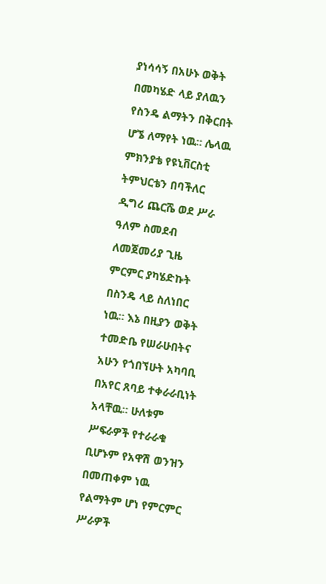ያነሳሳኝ በአሁኑ ወቅት በመካሄድ ላይ ያለዉን የስንዴ ልማትን በቅርበት ሆኜ ለማየት ነዉ። ሌላዉ ምክንያቴ የዩኒቨርስቲ ትምህርቴን በባችለር ዲግሪ ጨርሼ ወደ ሥራ ዓለም ስመደብ ለመጀመሪያ ጊዜ ምርምር ያካሄድኩት በስንዴ ላይ ስለነበር ነዉ። እኔ በዚያን ወቅት ተመድቤ የሠራሁበትና አሁን የጎበኘሁት አካባቢ በአየር ጸባይ ተቀራራቢነት አላቸዉ። ሁለቱም ሥፍራዎች የተራራቁ ቢሆኑም የአዋሽ ወንዝን በመጠቀም ነዉ የልማትም ሆነ የምርምር ሥራዎች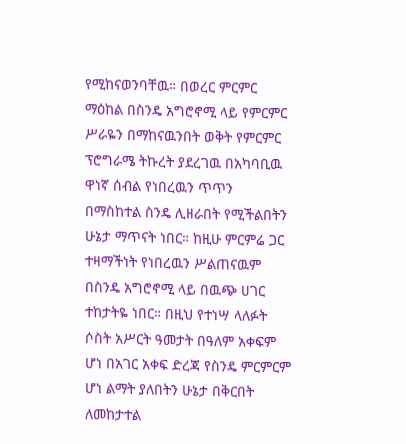የሚከናወንባቸዉ። በወረር ምርምር ማዕከል በስንዴ አግሮኖሚ ላይ የምርምር ሥራዬን በማከናዉንበት ወቅት የምርምር ፕሮግራሜ ትኩረት ያደረገዉ በአካባቢዉ ዋነኛ ሰብል የነበረዉን ጥጥን በማስከተል ስንዴ ሊዘራበት የሚችልበትን ሁኔታ ማጥናት ነበር። ከዚሁ ምርምሬ ጋር ተዛማችነት የነበረዉን ሥልጠናዉም በስንዴ አግሮኖሚ ላይ በዉጭ ሀገር ተከታትዬ ነበር። በዚህ የተነሣ ላለፉት ሶስት አሥርት ዓመታት በዓለም አቀፍም ሆነ በአገር አቀፍ ድረጃ የስንዴ ምርምርም ሆነ ልማት ያለበትን ሁኔታ በቅርበት ለመከታተል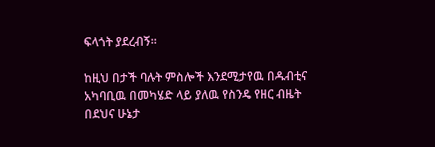ፍላጎት ያደረብኝ።

ከዚህ በታች ባሉት ምስሎች እንደሚታየዉ በዱብቲና አካባቢዉ በመካሄድ ላይ ያለዉ የስንዴ የዘር ብዜት በደህና ሁኔታ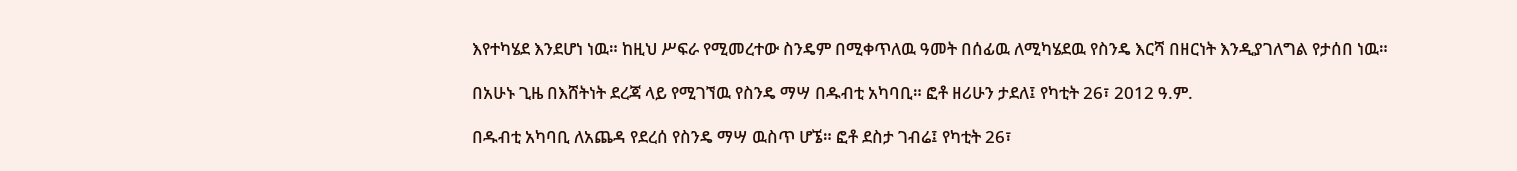እየተካሄደ እንደሆነ ነዉ። ከዚህ ሥፍራ የሚመረተው ስንዴም በሚቀጥለዉ ዓመት በሰፊዉ ለሚካሄደዉ የስንዴ እርሻ በዘርነት እንዲያገለግል የታሰበ ነዉ።

በአሁኑ ጊዜ በእሸትነት ደረጃ ላይ የሚገኘዉ የስንዴ ማሣ በዱብቲ አካባቢ። ፎቶ ዘሪሁን ታደለ፤ የካቲት 26፣ 2012 ዓ.ም.

በዱብቲ አካባቢ ለአጨዳ የደረሰ የስንዴ ማሣ ዉስጥ ሆኜ። ፎቶ ደስታ ገብሬ፤ የካቲት 26፣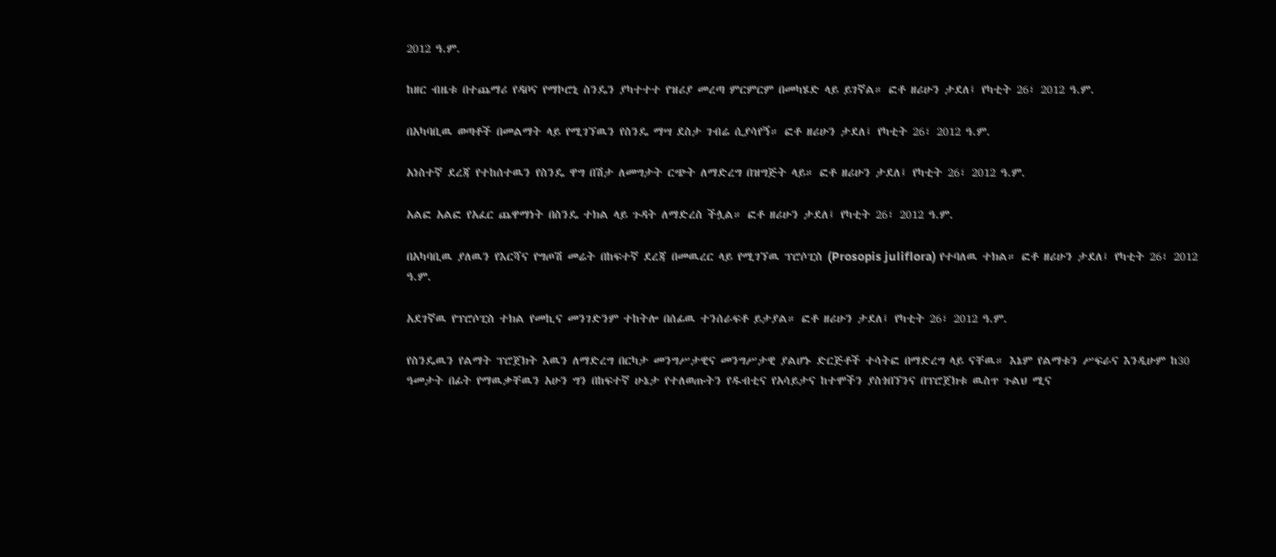2012 ዓ.ም.

ከዘር ብዜቱ በተጨማሪ የዳቦና የማኮሮኒ ስንዴን ያካተተተ የዝሪያ መረጣ ምርምርም በመካሄድ ላይ ይገኛል። ፎቶ ዘሪሁን ታደለ፤ የካቲት 26፣ 2012 ዓ.ም.

በአካባቢዉ ወጣቶች በመልማት ላይ የሚገኘዉን የስንዴ ማሣ ደስታ ገብሬ ሲያሳየኝ። ፎቶ ዘሪሁን ታደለ፤ የካቲት 26፣ 2012 ዓ.ም.

አነስተኛ ደረጃ የተከሰተዉን የስንዴ ዋግ በሽታ ለመግታት ርጭት ለማድረግ በዝግጅት ላይ። ፎቶ ዘሪሁን ታደለ፤ የካቲት 26፣ 2012 ዓ.ም.

አልፎ አልፎ የአፈር ጨዋማነት በስንዴ ተክል ላይ ጉዳት ለማድረስ ችሏል። ፎቶ ዘሪሁን ታደለ፤ የካቲት 26፣ 2012 ዓ.ም.

በአካባቢዉ ያለዉን የእርሻና የግጦሽ መሬት በከፍተኛ ደረጃ በመዉረር ላይ የሚገኘዉ ፕሮሶፒስ (Prosopis juliflora) የተባለዉ ተክል። ፎቶ ዘሪሁን ታደለ፤ የካቲት 26፣ 2012 ዓ.ም.

አደገኛዉ የፕሮሶፒስ ተክል የመኪና መንገድንም ተከትሎ በሰፊዉ ተንሰራፍቶ ይታያል። ፎቶ ዘሪሁን ታደለ፤ የካቲት 26፣ 2012 ዓ.ም.

የስንዴዉን የልማት ፕሮጀክት እዉን ለማድረግ በርካታ መንግሥታዊና መንግሥታዊ ያልሆኑ ድርጅቶች ተሳትፎ በማድረግ ላይ ናቸዉ። እኔም የልማቱን ሥፍራና እንዲሁም ከ30 ዓመታት በፊት የማዉቃቸዉን አሁን ግን በከፍተኛ ሁኔታ የተለወጡትን የዱብቲና የአሳይታና ከተሞችን ያስጎበኘንና በፕሮጀክቱ ዉስጥ ጉልህ ሚና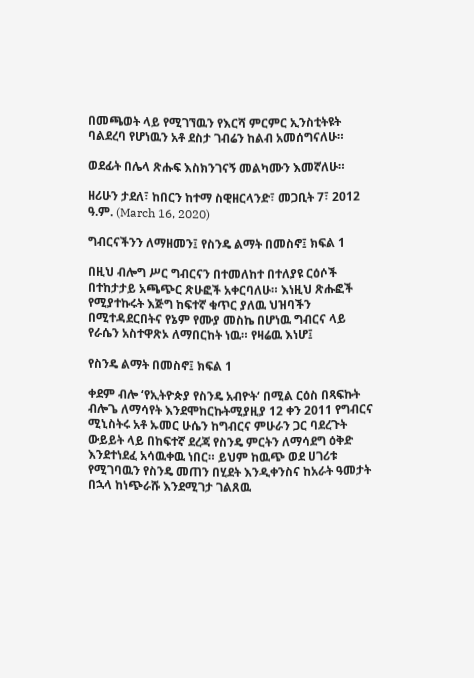በመጫወት ላይ የሚገኘዉን የእርሻ ምርምር ኢንስቲትዩት ባልደረባ የሆነዉን አቶ ደስታ ገብሬን ከልብ አመሰግናለሁ።

ወደፊት በሌላ ጽሑፍ እስክንገናኝ መልካሙን እመኛለሁ።

ዘሪሁን ታደለ፣ ከበርን ከተማ ስዊዘርላንድ፣ መጋቢት 7፣ 2012 ዓ.ም. (March 16, 2020)

ግብርናችንን ለማዘመን፤ የስንዴ ልማት በመስኖ፤ ክፍል 1

በዚህ ብሎግ ሥር ግብርናን በተመለከተ በተለያዩ ርዕሶች በተከታታይ አጫጭር ጽሁፎች አቀርባለሁ። እነዚህ ጽሑፎች የሚያተኩሩት እጅግ ከፍተኛ ቁጥር ያለዉ ህዝባችን በሚተዳደርበትና የኔም የሙያ መስኬ በሆነዉ ግብርና ላይ የራሴን አስተዋጽኦ ለማበርከት ነዉ። የዛሬዉ እነሆ፤

የስንዴ ልማት በመስኖ፤ ክፍል 1

ቀደም ብሎ ‘የኢትዮጵያ የስንዴ አብዮት‘ በሚል ርዕስ በጻፍኩት ብሎጌ ለማሳየት እንደሞከርኩትሚያዚያ 12 ቀን 2011 የግብርና ሚኒስትሩ አቶ ኡመር ሁሴን ከግብርና ምሁራን ጋር ባደረጉት ውይይት ላይ በከፍተኛ ደረጃ የስንዴ ምርትን ለማሳደግ ዕቅድ እንደተነደፈ አሳዉቀዉ ነበር። ይህም ከዉጭ ወደ ሀገሪቱ የሚገባዉን የስንዴ መጠን በሂደት እንዲቀንስና ከአራት ዓመታት በኋላ ከነጭራሹ እንደሚገታ ገልጸዉ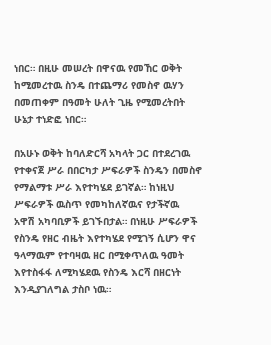ነበር። በዚሁ መሠረት በዋናዉ የመኸር ወቅት ከሚመረተዉ ስንዴ በተጨማሪ የመስኖ ዉሃን በመጠቀም በዓመት ሁለት ጊዜ የሚመረትበት ሁኔታ ተነድፎ ነበር።

በአሁኑ ወቅት ከባለድርሻ አካላት ጋር በተደረገዉ የተቀናጀ ሥራ በበርካታ ሥፍራዎች ስንዴን በመስኖ የማልማቱ ሥራ እየተካሄደ ይገኛል። ከነዚህ ሥፍራዎች ዉስጥ የመካከለኛዉና የታችኛዉ አዋሽ አካባቢዎች ይገኙበታል። በነዚሁ ሥፍራዎች የስንዴ የዘር ብዜት እየተካሄደ የሚገኝ ሲሆን ዋና ዓላማዉም የተባዛዉ ዘር በሚቀጥለዉ ዓመት እየተስፋፋ ለሚካሄደዉ የስንዴ እርሻ በዘርነት እንዲያገለግል ታስቦ ነዉ።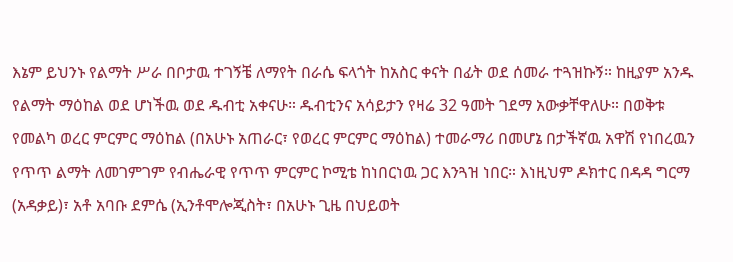እኔም ይህንኑ የልማት ሥራ በቦታዉ ተገኝቼ ለማየት በራሴ ፍላጎት ከአስር ቀናት በፊት ወደ ሰመራ ተጓዝኩኝ። ከዚያም አንዱ የልማት ማዕከል ወደ ሆነችዉ ወደ ዱብቲ አቀናሁ። ዱብቲንና አሳይታን የዛሬ 32 ዓመት ገደማ አውቃቸዋለሁ። በወቅቱ የመልካ ወረር ምርምር ማዕከል (በአሁኑ አጠራር፣ የወረር ምርምር ማዕከል) ተመራማሪ በመሆኔ በታችኛዉ አዋሽ የነበረዉን የጥጥ ልማት ለመገምገም የብሔራዊ የጥጥ ምርምር ኮሚቴ ከነበርነዉ ጋር እንጓዝ ነበር። እነዚህም ዶክተር በዳዳ ግርማ (አዳቃይ)፣ አቶ አባቡ ደምሴ (ኢንቶሞሎጂስት፣ በአሁኑ ጊዜ በህይወት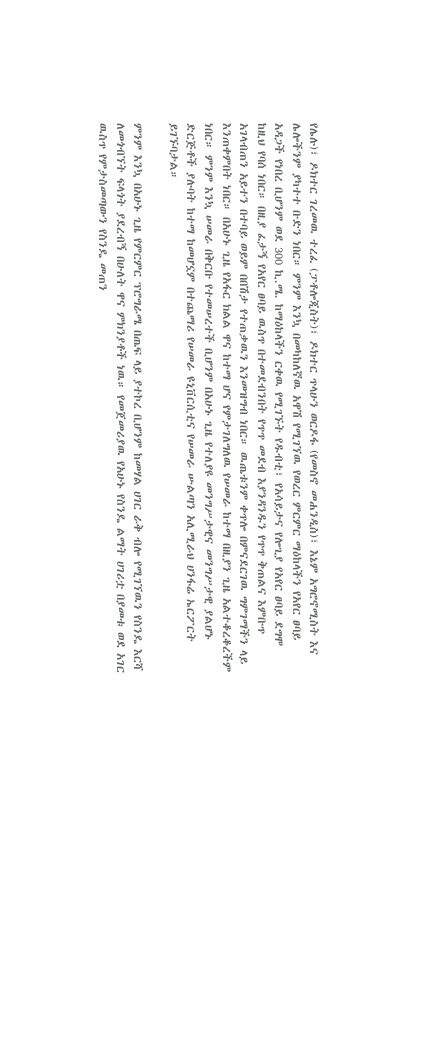የሌሉ)፣ ዶክተር ገረመዉ ተረፈ (ፓቶሎጂስት)፣ ዶክተር ጥላሁን ወርዶፋ (የመስኖ መሐንዲስ)፣ እኔም አግሮኖሚስት እና ሌሎችንም ያካተተ ቡድን ነበር። ምንም እንኳ በመካከለኛዉ አዋሽ የሚገኘዉ የወረር ምርምር ማዕከላችን የአየር ፀባይ አዳጋች የነበረ ቢሆንም ወደ 300 ኪ.ሜ. ከማዕከላችን ርቀዉ የሚገኙት የዱብቲ፣ የአሳይታና የሎጊያ የአየር ፀባይ ደግሞ ከዚህ የባሰ ነበር። በዚያ ፈታኝ የአየር ፀባይ ዉስጥ በተመደብንበት የጥጥ መደብ እያንዳንዱን የጥጥ ቅጠልና እምቡጥ አገላብጠን አይተን በተባይ ወይም በበሽታ የተጠቃዉን እንመዝግብ ነበር። ዉጤቱንም ቀጥሎ በምናደርገዉ ግምገማችን ላይ እንጠቀምበት ነበር። በአሁኑ ጊዜ የአፋር ክልል ዋና ከተማ ሆና የምታገለግለዉ የሠመራ ከተማ በዚያን ጊዜ አልተቆረቆረችም ነበር። ምንም እንኳ ሠመራ በቅርቡ የተመሠረተች ቢሆንም በአሁኑ ጊዜ የተለያዩ መንግሥታዊና መንግሥታዊ ያልሆኑ ድርጅቶች ያሉባት ከተማ ከመሆኗም በተጨማሪ የሠመራ ዩኒቨርሲቲና የሠመራ ሡልጣን አሊሚራህ ሀንፋሬ ኤርፖርት ይገኙባታል።

ምንም እንኳ በአሁኑ ጊዜ የምርምር ፕሮግራሜ በጤፍ ላይ ያተኮረ ቢሆንም ከመሃል ሀገር ራቅ ብሎ የሚገኘዉን የስንዴ እርሻ ለመጎብኘት ፍላጎት ያደረብኝ በሁለት ዋና ምክንያቶች ነዉ። የመጀመሪያዉ የአሁኑ የስንዴ ልማት ሀገሪቷ በያመቱ ወደ አገር ዉስጥ የምታስመጣውን የስንዴ መጠን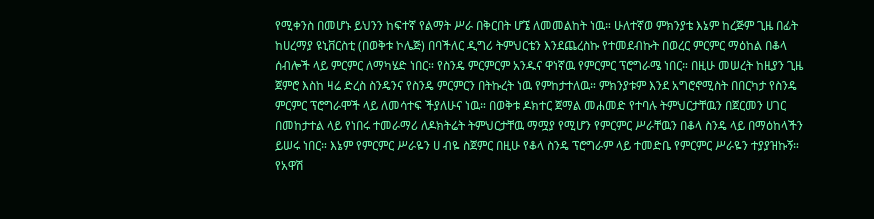የሚቀንስ በመሆኑ ይህንን ከፍተኛ የልማት ሥራ በቅርበት ሆኜ ለመመልከት ነዉ። ሁለተኛወ ምክንያቴ እኔም ከረጅም ጊዜ በፊት ከሀረማያ ዩኒቨርስቲ (በወቅቱ ኮሌጅ) በባችለር ዲግሪ ትምህርቴን እንደጨረስኩ የተመደብኩት በወረር ምርምር ማዕከል በቆላ ሰብሎች ላይ ምርምር ለማካሄድ ነበር። የስንዴ ምርምርም አንዱና ዋነኛዉ የምርምር ፕሮግራሜ ነበር። በዚሁ መሠረት ከዚያን ጊዜ ጀምሮ እስከ ዛሬ ድረስ ስንዴንና የስንዴ ምርምርን በትኩረት ነዉ የምከታተለዉ። ምክንያቱም እንደ አግሮኖሚስት በበርካታ የስንዴ ምርምር ፕሮግራሞች ላይ ለመሳተፍ ችያለሁና ነዉ። በወቅቱ ዶክተር ጀማል መሐመድ የተባሉ ትምህርታቸዉን በጀርመን ሀገር በመከታተል ላይ የነበሩ ተመራማሪ ለዶክትሬት ትምህርታቸዉ ማሟያ የሚሆን የምርምር ሥራቸዉን በቆላ ስንዴ ላይ በማዕከላችን ይሠሩ ነበር። እኔም የምርምር ሥራዬን ሀ ብዬ ስጀምር በዚሁ የቆላ ስንዴ ፕሮግራም ላይ ተመድቤ የምርምር ሥራዬን ተያያዝኩኝ። የአዋሽ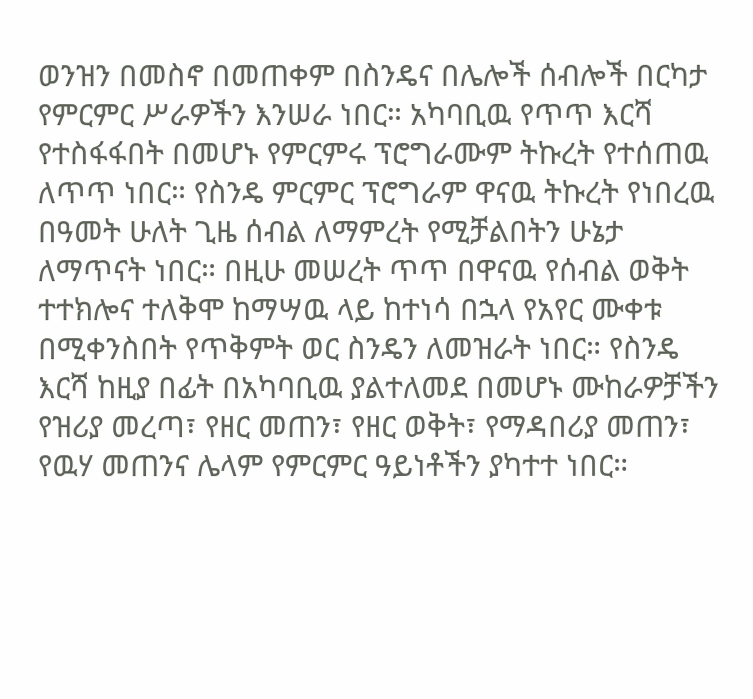ወንዝን በመስኖ በመጠቀም በስንዴና በሌሎች ሰብሎች በርካታ የምርምር ሥራዎችን እንሠራ ነበር። አካባቢዉ የጥጥ እርሻ የተስፋፋበት በመሆኑ የምርምሩ ፕሮግራሙም ትኩረት የተሰጠዉ ለጥጥ ነበር። የስንዴ ምርምር ፕሮግራም ዋናዉ ትኩረት የነበረዉ በዓመት ሁለት ጊዜ ሰብል ለማምረት የሚቻልበትን ሁኔታ ለማጥናት ነበር። በዚሁ መሠረት ጥጥ በዋናዉ የሰብል ወቅት ተተክሎና ተለቅሞ ከማሣዉ ላይ ከተነሳ በኋላ የአየር ሙቀቱ በሚቀንስበት የጥቅምት ወር ስንዴን ለመዝራት ነበር። የስንዴ እርሻ ከዚያ በፊት በአካባቢዉ ያልተለመደ በመሆኑ ሙከራዎቻችን የዝሪያ መረጣ፣ የዘር መጠን፣ የዘር ወቅት፣ የማዳበሪያ መጠን፣ የዉሃ መጠንና ሌላም የምርምር ዓይነቶችን ያካተተ ነበር።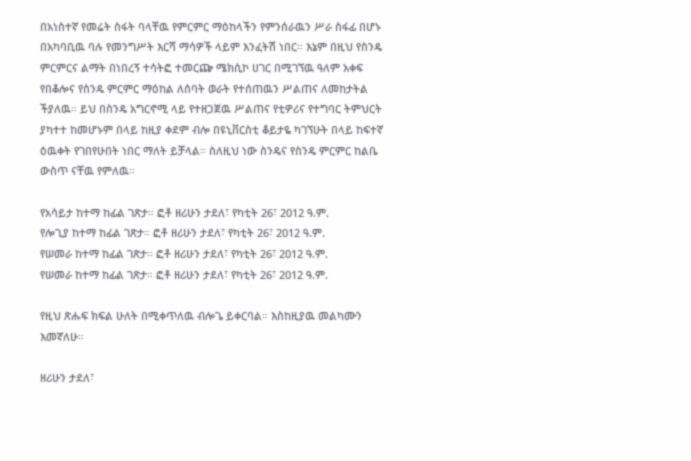በአነስተኛ የመሬት ስፋት ባላቸዉ የምርምር ማዕከላችን የምንሰራዉን ሥራ ስፋፊ በሆኑ በአካባቢዉ ባሉ የመንግሥት እርሻ ማሳዎች ላይም እንፈትሽ ነበር። እኔም በዚህ የስንዴ ምርምርና ልማት በነበረኝ ተሳትፎ ተመርጬ ሜክሲኮ ሀገር በሚገኘዉ ዓለም አቀፍ የበቆሎና የስንዴ ምርምር ማዕከል ለሰባት ወራት የተሰጠዉን ሥልጠና ለመከታትል ችያለዉ። ይህ በስንዴ አግርኖሚ ላይ የተዘጋጀዉ ሥልጠና የቲዎሪና የተግባር ትምህርት ያካተተ ከመሆኑም በላይ ከዚያ ቀደም ብሎ በዩኒቨርስቲ ቆይታዬ ካገኘሁት በላይ ከፍተኛ ዕዉቀት የገበየሁበት ነበር ማለት ይቻላል። ስለዚህ ነው ስንዴና የስንዴ ምርምር ከልቤ ውስጥ ናቸዉ የምለዉ።

የአሳይታ ከተማ ከፊል ገጽታ። ፎቶ ዘሪሁን ታደለ፣ የካቲት 26፣ 2012 ዓ.ም.
የሎጊያ ከተማ ከፊል ገጽታ። ፎቶ ዘሪሁን ታደለ፣ የካቲት 26፣ 2012 ዓ.ም.
የሠመራ ከተማ ከፊል ገጽታ። ፎቶ ዘሪሁን ታደለ፣ የካቲት 26፣ 2012 ዓ.ም.
የሠመራ ከተማ ከፊል ገጽታ። ፎቶ ዘሪሁን ታደለ፣ የካቲት 26፣ 2012 ዓ.ም.

የዚህ ጽሑፍ ክፍል ሁለት በሚቀጥለዉ ብሎጌ ይቀርባል። እስከዚያዉ መልካሙን እመኛለሁ።

ዘሪሁን ታደለ፣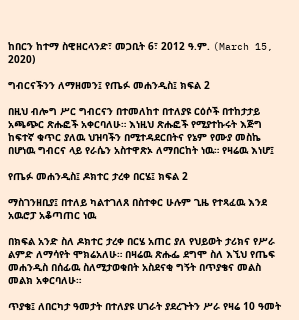ከበርን ከተማ ስዊዘርላንድ፣ መጋቢት 6፣ 2012 ዓ.ም. (March 15, 2020)

ግብርናችንን ለማዘመን፤ የጤፉ መሐንዲስ፤ ክፍል 2

በዚህ ብሎግ ሥር ግብርናን በተመለከተ በተለያዩ ርዕሶች በተከታታይ አጫጭር ጽሑፎች አቀርባለሁ። እነዚህ ጽሑፎች የሚያተኩሩት እጅግ ከፍተኛ ቁጥር ያለዉ ህዝባችን በሚተዳደርበትና የኔም የሙያ መስኬ በሆነዉ ግብርና ላይ የራሴን አስተዋጽኦ ለማበርከት ነዉ። የዛሬዉ እነሆ፤

የጤፉ መሐንዲስ፤ ዶክተር ታረቀ በርሄ፤ ክፍል 2

ማስገንዘቢያ፤ በተለይ ካልተገለጸ በስተቀር ሁሉም ጊዜ የተጻፈዉ እንደ አዉሮፓ አቆጣጠር ነዉ

በክፍል አንድ ስለ ዶክተር ታረቀ በርሄ አጠር ያለ የህይወት ታሪክና የሥራ ልምድ ለማሳየት ሞክሬአለሁ። በዛሬዉ ጽሑፌ ደግሞ ስለ እኚህ የጤፍ መሐንዲስ በሰፊዉ ስለሚታወቁበት አስደናቂ ግኝት በጥያቄና መልስ መልክ አቀርባለሁ።

ጥያቄ፤ ለበርካታ ዓመታት በተለያዩ ሀገራት ያደረጉትን ሥራ የዛሬ 10 ዓመት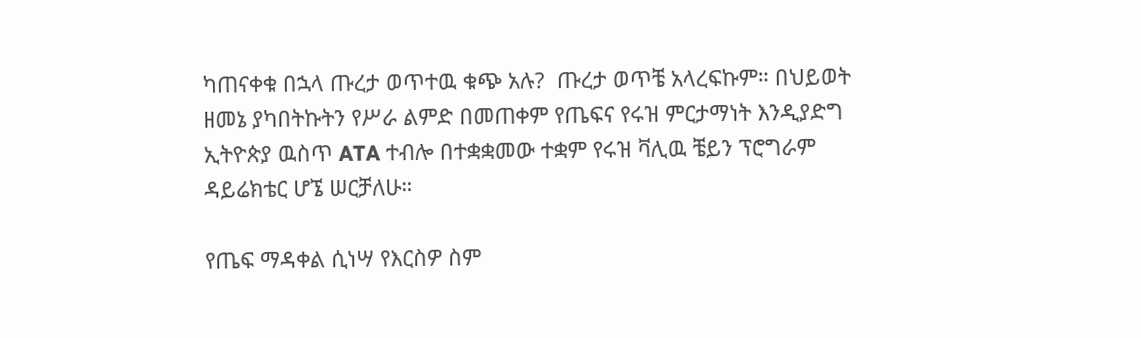ካጠናቀቁ በኋላ ጡረታ ወጥተዉ ቁጭ አሉ?  ጡረታ ወጥቼ አላረፍኩም። በህይወት ዘመኔ ያካበትኩትን የሥራ ልምድ በመጠቀም የጤፍና የሩዝ ምርታማነት እንዲያድግ ኢትዮጵያ ዉስጥ ATA ተብሎ በተቋቋመው ተቋም የሩዝ ቫሊዉ ቼይን ፕሮግራም ዳይሬክቴር ሆኜ ሠርቻለሁ።

የጤፍ ማዳቀል ሲነሣ የእርስዎ ስም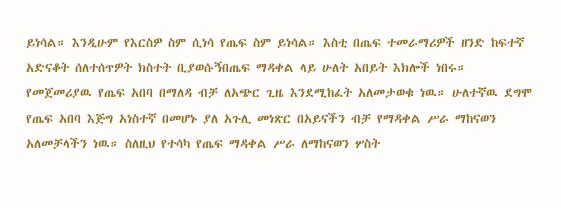ይነሳል። እንዲሁም የእርስዎ ስም ሲነሳ የጤፍ ስም ይነሳል። እስቲ በጤፍ ተመራማሪዎች ዘንድ ከፍተኛ አድናቆት ሰለተሰጥዎት ክስተት ቢያወሱኝበጤፍ ማዳቀል ላይ ሁለት አበይት እክሎች ነበሩ። የመጀመሪያዉ የጤፍ አበባ በማለዳ ብቻ ለአጭር ጊዜ እንደሚከፈት አለመታወቁ ነዉ። ሁለተኛዉ ደግሞ የጤፍ አበባ እጅግ አነስተኛ በመሆኑ ያለ አጉሊ መነጽር በአይናችን ብቻ የማዳቀል ሥራ ማከናወን አለመቻላችን ነዉ። ስለዚህ የተሳካ የጤፍ ማዳቀል ሥራ ለማከናወን ሦስት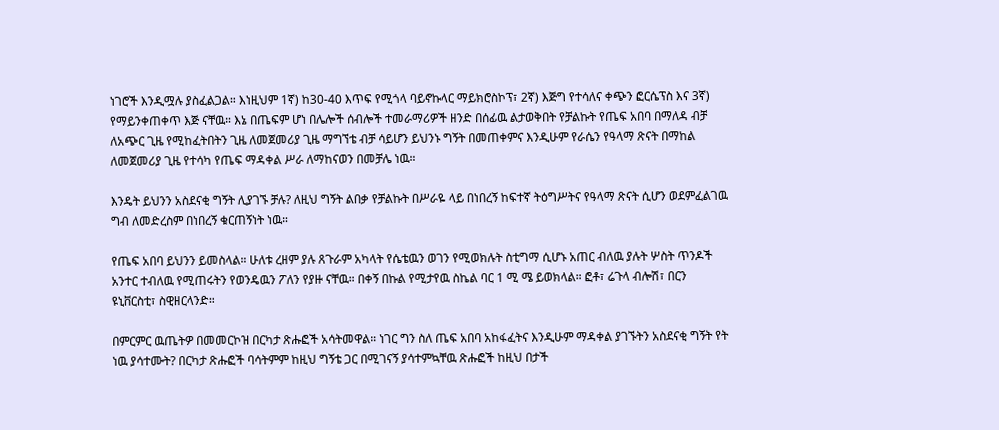ነገሮች እንዲሟሉ ያስፈልጋል። እነዚህም 1ኛ) ከ30-40 እጥፍ የሚጎላ ባይኖኩላር ማይክሮስኮፕ፣ 2ኛ) እጅግ የተሳለና ቀጭን ፎርሴፕስ እና 3ኛ) የማይንቀጠቀጥ እጅ ናቸዉ። እኔ በጤፍም ሆነ በሌሎች ሰብሎች ተመራማሪዎች ዘንድ በሰፊዉ ልታወቅበት የቻልኩት የጤፍ አበባ በማለዳ ብቻ ለአጭር ጊዜ የሚከፈትበትን ጊዜ ለመጀመሪያ ጊዜ ማግኘቴ ብቻ ሳይሆን ይህንኑ ግኝት በመጠቀምና እንዲሁም የራሴን የዓላማ ጽናት በማከል ለመጀመሪያ ጊዜ የተሳካ የጤፍ ማዳቀል ሥራ ለማከናወን በመቻሌ ነዉ።

እንዴት ይህንን አስደናቂ ግኝት ሊያገኙ ቻሉ? ለዚህ ግኝት ልበቃ የቻልኩት በሥራዬ ላይ በነበረኝ ከፍተኛ ትዕግሥትና የዓላማ ጽናት ሲሆን ወደምፈልገዉ ግብ ለመድረስም በነበረኝ ቁርጠኝነት ነዉ።

የጤፍ አበባ ይህንን ይመስላል። ሁለቱ ረዘም ያሉ ጸጉራም አካላት የሴቴዉን ወገን የሚወክሉት ስቲግማ ሲሆኑ አጠር ብለዉ ያሉት ሦስት ጥንዶች አንተር ተብለዉ የሚጠሩትን የወንዴዉን ፖለን የያዙ ናቸዉ። በቀኝ በኩል የሚታየዉ ስኬል ባር 1 ሚ ሜ ይወክላል። ፎቶ፣ ሬጉላ ብሎሽ፣ በርን ዩኒቨርስቲ፣ ስዊዘርላንድ።

በምርምር ዉጤትዎ በመመርኮዝ በርካታ ጽሑፎች አሳትመዋል። ነገር ግን ስለ ጤፍ አበባ አከፋፈትና እንዲሁም ማዳቀል ያገኙትን አስደናቂ ግኝት የት ነዉ ያሳተሙት? በርካታ ጽሑፎች ባሳትምም ከዚህ ግኝቴ ጋር በሚገናኝ ያሳተምኳቸዉ ጽሑፎች ከዚህ በታች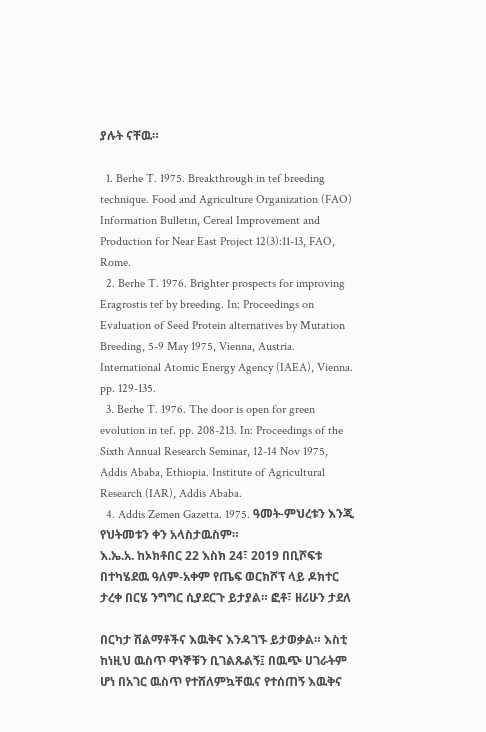ያሉት ናቸዉ።

  1. Berhe T. 1975. Breakthrough in tef breeding technique. Food and Agriculture Organization (FAO) Information Bulletin, Cereal Improvement and Production for Near East Project 12(3):11-13, FAO, Rome.
  2. Berhe T. 1976. Brighter prospects for improving Eragrostis tef by breeding. In: Proceedings on Evaluation of Seed Protein alternatives by Mutation Breeding, 5-9 May 1975, Vienna, Austria. International Atomic Energy Agency (IAEA), Vienna. pp. 129-135.
  3. Berhe T. 1976. The door is open for green evolution in tef. pp. 208-213. In: Proceedings of the Sixth Annual Research Seminar, 12-14 Nov 1975, Addis Ababa, Ethiopia. Institute of Agricultural Research (IAR), Addis Ababa.
  4. Addis Zemen Gazetta. 1975. ዓመት-ምህረቱን እንጂ የህትመቱን ቀን አላስታዉስም።
እ.ኤ.አ. ከኦክቶበር 22 እስክ 24፣ 2019 በቢሾፍቱ በተካሄደዉ ዓለም-አቀም የጤፍ ወርክሾፕ ላይ ዶክተር ታረቀ በርሄ ንግግር ሲያደርጉ ይታያል። ፎቶ፣ ዘሪሁን ታደለ

በርካታ ሽልማቶችና እዉቅና እንዳገኙ ይታወቃል። እስቲ ከነዚህ ዉስጥ ዋነኞቹን ቢገልጹልኝ፤ በዉጭ ሀገራትም ሆነ በአገር ዉስጥ የተሸለምኳቸዉና የተሰጠኝ እዉቅና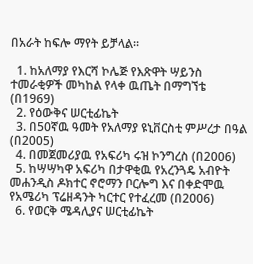በአራት ከፍሎ ማየት ይቻላል።

  1. ከአለማያ የእርሻ ኮሌጅ የእጽዋት ሣይንስ ተመራቂዎች መካከል የላቀ ዉጤት በማግኘቴ (በ1969)
  2. የዕውቅና ሠርቲፊኬት
  3. በ50ኛዉ ዓመት የአለማያ ዩኒቨርስቲ ምሥረታ በዓል (በ2005)
  4. በመጀመሪያዉ የአፍሪካ ሩዝ ኮንግረስ (በ2006)
  5. ከሣሣካዋ አፍሪካ በታዋቂዉ የአረንጓዴ አብዮት መሐንዲስ ዶክተር ኖሮማን ቦርሎግ እና በቀድሞዉ የአሜሪካ ፕሬዘዳንት ካርተር የተፈረመ (በ2006)
  6. የወርቅ ሜዳሊያና ሠርቲፊኬት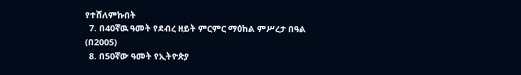የተሸለምኩበት
  7. በ40ኛዉ ዓመት የደብረ ዘይት ምርምር ማዕከል ምሥረታ በዓል (በ2005)
  8. በ50ኛው ዓመት የኢትዮጵያ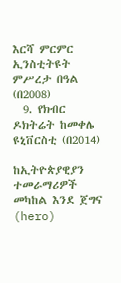እርሻ ምርምር ኢንስቲትዩት ምሥረታ በዓል (በ2008)
  9. የክብር ዶክትሬት ከመቀሌ ዩኒቨርስቲ (በ2014)

ከኢትዮጵያዊያን ተመራማሪዎች መካከል እንደ ጀግና (hero)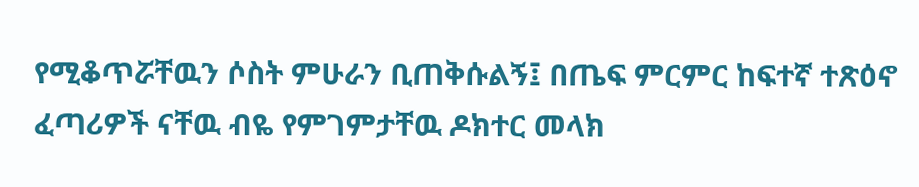የሚቆጥሯቸዉን ሶስት ምሁራን ቢጠቅሱልኝ፤ በጤፍ ምርምር ከፍተኛ ተጽዕኖ ፈጣሪዎች ናቸዉ ብዬ የምገምታቸዉ ዶክተር መላክ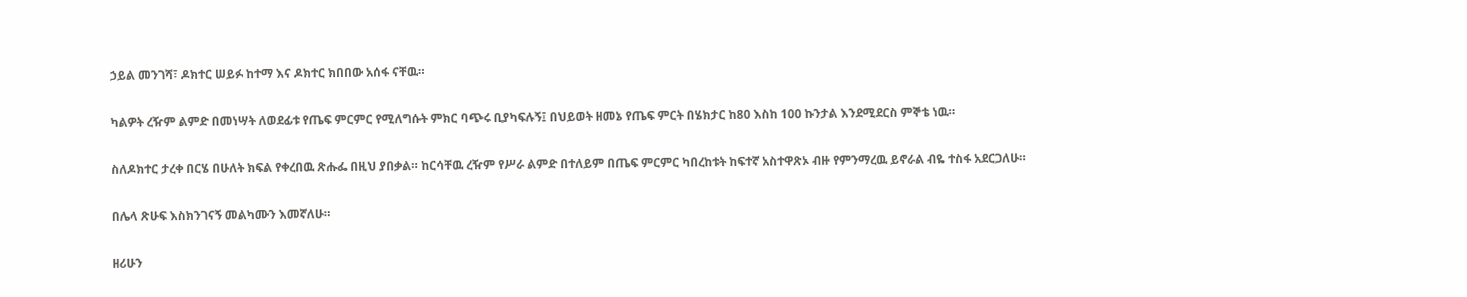ኃይል መንገሻ፣ ዶክተር ሠይፉ ከተማ እና ዶክተር ክበበው አሰፋ ናቸዉ።

ካልዎት ረዥም ልምድ በመነሣት ለወደፊቱ የጤፍ ምርምር የሚለግሱት ምክር ባጭሩ ቢያካፍሉኝ፤ በህይወት ዘመኔ የጤፍ ምርት በሄክታር ከ80 እስከ 100 ኩንታል እንደሚደርስ ምኞቴ ነዉ።

ስለዶክተር ታረቀ በርሄ በሁለት ክፍል የቀረበዉ ጽሑፌ በዚህ ያበቃል። ከርሳቸዉ ረዥም የሥራ ልምድ በተለይም በጤፍ ምርምር ካበረከቱት ከፍተኛ አስተዋጽኦ ብዙ የምንማረዉ ይኖራል ብዬ ተስፋ አደርጋለሁ።

በሌላ ጽሁፍ እስክንገናኝ መልካሙን እመኛለሁ።

ዘሪሁን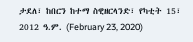ታደለ፣ ከበርን ከተማ ስዊዘርላንድ፣ የካቲት 15፣ 2012 ዓ.ም. (February 23, 2020)